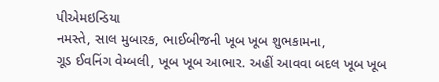પીએમઇન્ડિયા
નમસ્તે, સાલ મુબારક, ભાઈબીજની ખૂબ ખૂબ શુભકામના,
ગૂડ ઈવનિંગ વેમ્બલી, ખૂબ ખૂબ આભાર. અહીં આવવા બદલ ખૂબ ખૂબ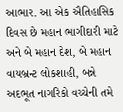આભાર. આ એક ઐતિહાસિક દિવસ છે મહાન ભાગીદારી માટે અને બે મહાન દેશ, બે મહાન વાયબ્રન્ટ લોકશાહી, બન્ને અદભૂત નાગરિકો વચ્ચેની તમે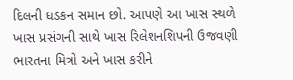દિલની ધડકન સમાન છો. આપણે આ ખાસ સ્થળે ખાસ પ્રસંગની સાથે ખાસ રિલેશનશિપની ઉજવણી ભારતના મિત્રો અને ખાસ કરીને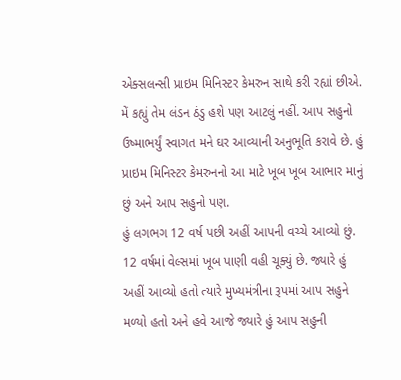એક્સલન્સી પ્રાઇમ મિનિસ્ટર કેમરુન સાથે કરી રહ્યાં છીએ. મેં કહ્યું તેમ લંડન ઠંડુ હશે પણ આટલું નહીં. આપ સહુનો ઉષ્માભર્યું સ્વાગત મને ઘર આવ્યાની અનુભૂતિ કરાવે છે. હું પ્રાઇમ મિનિસ્ટર કેમરુનનો આ માટે ખૂબ ખૂબ આભાર માનું છું અને આપ સહુનો પણ.
હું લગભગ 12 વર્ષ પછી અહીં આપની વચ્ચે આવ્યો છું. 12 વર્ષમાં વેલ્સમાં ખૂબ પાણી વહી ચૂક્યું છે. જ્યારે હું અહીં આવ્યો હતો ત્યારે મુખ્યમંત્રીના રૂપમાં આપ સહુને મળ્યો હતો અને હવે આજે જ્યારે હું આપ સહુની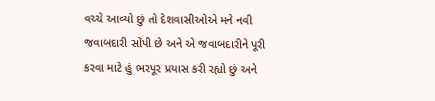વચ્ચે આવ્યો છું તો દેશવાસીઓએ મને નવી જવાબદારી સોંપી છે અને એ જવાબદારીને પૂરી કરવા માટે હું ભરપૂર પ્રયાસ કરી રહ્યો છું અને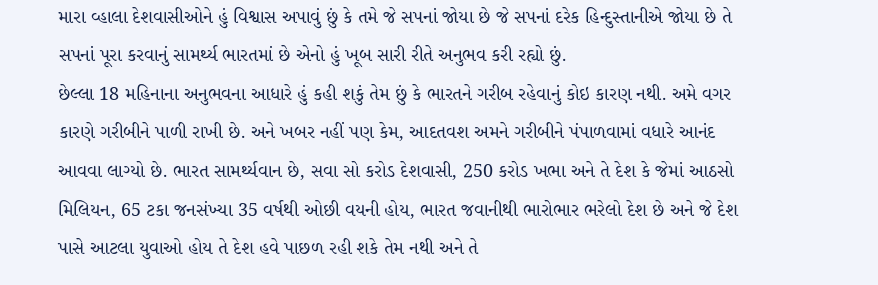મારા વ્હાલા દેશવાસીઓને હું વિશ્વાસ અપાવું છું કે તમે જે સપનાં જોયા છે જે સપનાં દરેક હિન્દુસ્તાનીએ જોયા છે તે સપનાં પૂરા કરવાનું સામર્થ્ય ભારતમાં છે એનો હું ખૂબ સારી રીતે અનુભવ કરી રહ્યો છું.
છેલ્લા 18 મહિનાના અનુભવના આધારે હું કહી શકું તેમ છું કે ભારતને ગરીબ રહેવાનું કોઇ કારણ નથી. અમે વગર કારણે ગરીબીને પાળી રાખી છે. અને ખબર નહીં પણ કેમ, આદતવશ અમને ગરીબીને પંપાળવામાં વધારે આનંદ આવવા લાગ્યો છે. ભારત સામર્થ્યવાન છે, સવા સો કરોડ દેશવાસી, 250 કરોડ ખભા અને તે દેશ કે જેમાં આઠસો મિલિયન, 65 ટકા જનસંખ્યા 35 વર્ષથી ઓછી વયની હોય, ભારત જવાનીથી ભારોભાર ભરેલો દેશ છે અને જે દેશ પાસે આટલા યુવાઓ હોય તે દેશ હવે પાછળ રહી શકે તેમ નથી અને તે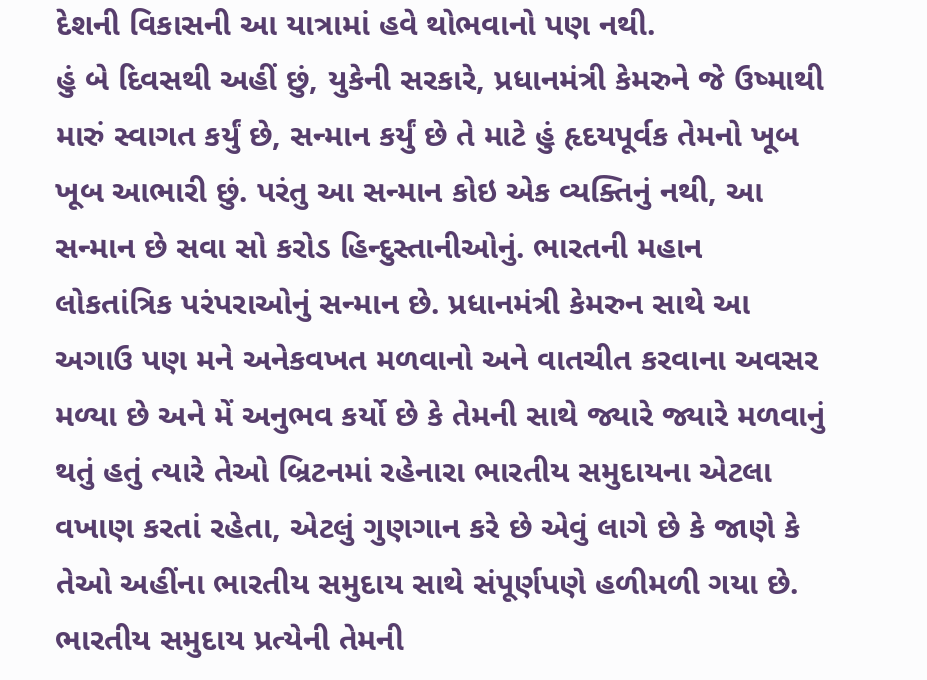દેશની વિકાસની આ યાત્રામાં હવે થોભવાનો પણ નથી.
હું બે દિવસથી અહીં છું, યુકેની સરકારે, પ્રધાનમંત્રી કેમરુને જે ઉષ્માથી મારું સ્વાગત કર્યું છે, સન્માન કર્યું છે તે માટે હું હૃદયપૂર્વક તેમનો ખૂબ ખૂબ આભારી છું. પરંતુ આ સન્માન કોઇ એક વ્યક્તિનું નથી, આ સન્માન છે સવા સો કરોડ હિન્દુસ્તાનીઓનું. ભારતની મહાન લોકતાંત્રિક પરંપરાઓનું સન્માન છે. પ્રધાનમંત્રી કેમરુન સાથે આ અગાઉ પણ મને અનેકવખત મળવાનો અને વાતચીત કરવાના અવસર મળ્યા છે અને મેં અનુભવ કર્યો છે કે તેમની સાથે જ્યારે જ્યારે મળવાનું થતું હતું ત્યારે તેઓ બ્રિટનમાં રહેનારા ભારતીય સમુદાયના એટલા વખાણ કરતાં રહેતા, એટલું ગુણગાન કરે છે એવું લાગે છે કે જાણે કે તેઓ અહીંના ભારતીય સમુદાય સાથે સંપૂર્ણપણે હળીમળી ગયા છે. ભારતીય સમુદાય પ્રત્યેની તેમની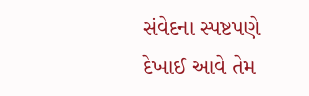સંવેદના સ્પષ્ટપણે દેખાઈ આવે તેમ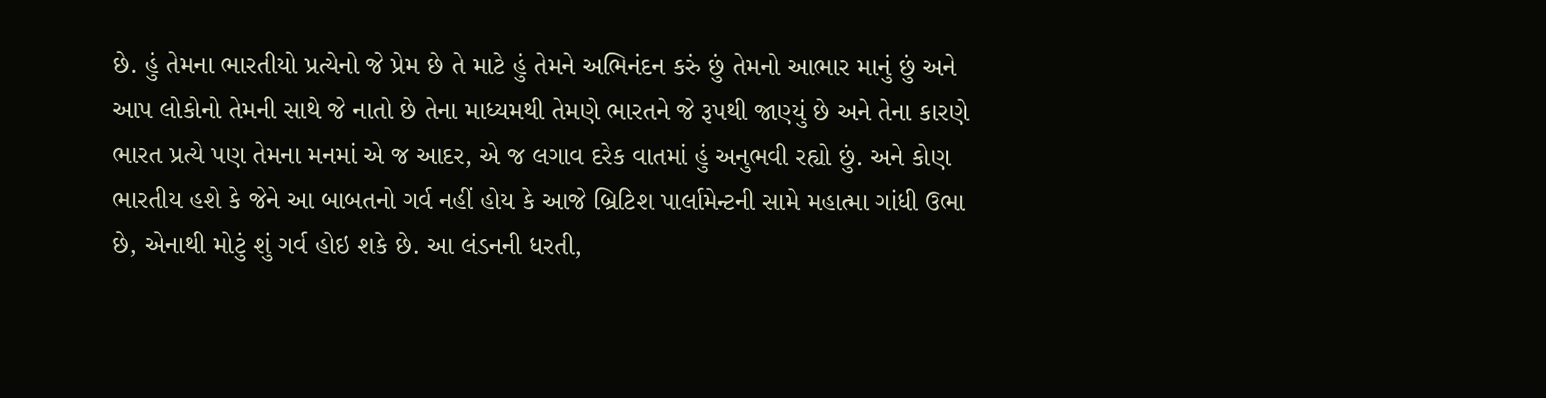છે. હું તેમના ભારતીયો પ્રત્યેનો જે પ્રેમ છે તે માટે હું તેમને અભિનંદન કરું છું તેમનો આભાર માનું છું અને આપ લોકોનો તેમની સાથે જે નાતો છે તેના માધ્યમથી તેમણે ભારતને જે રૂપથી જાણ્યું છે અને તેના કારણે ભારત પ્રત્યે પણ તેમના મનમાં એ જ આદર, એ જ લગાવ દરેક વાતમાં હું અનુભવી રહ્યો છું. અને કોણ ભારતીય હશે કે જેને આ બાબતનો ગર્વ નહીં હોય કે આજે બ્રિટિશ પાર્લામેન્ટની સામે મહાત્મા ગાંધી ઉભા છે, એનાથી મોટું શું ગર્વ હોઇ શકે છે. આ લંડનની ધરતી,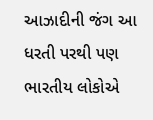આઝાદીની જંગ આ ધરતી પરથી પણ ભારતીય લોકોએ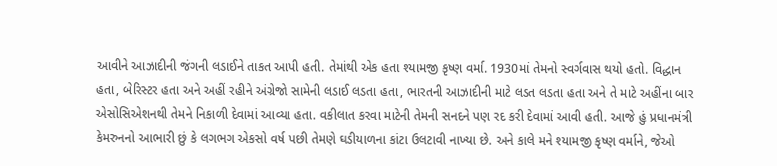આવીને આઝાદીની જંગની લડાઈને તાકત આપી હતી. તેમાંથી એક હતા શ્યામજી કૃષ્ણ વર્મા. 1930માં તેમનો સ્વર્ગવાસ થયો હતો. વિદ્ધાન હતા, બેરિસ્ટર હતા અને અહીં રહીને અંગ્રેજો સામેની લડાઈ લડતા હતા, ભારતની આઝાદીની માટે લડત લડતા હતા અને તે માટે અહીંના બાર એસોસિએશનથી તેમને નિકાળી દેવામાં આવ્યા હતા. વકીલાત કરવા માટેની તેમની સનદને પણ રદ કરી દેવામાં આવી હતી. આજે હું પ્રધાનમંત્રી કેમરુનનો આભારી છું કે લગભગ એકસો વર્ષ પછી તેમણે ઘડીયાળના કાંટા ઉલટાવી નાખ્યા છે. અને કાલે મને શ્યામજી કૃષ્ણ વર્માને, જેઓ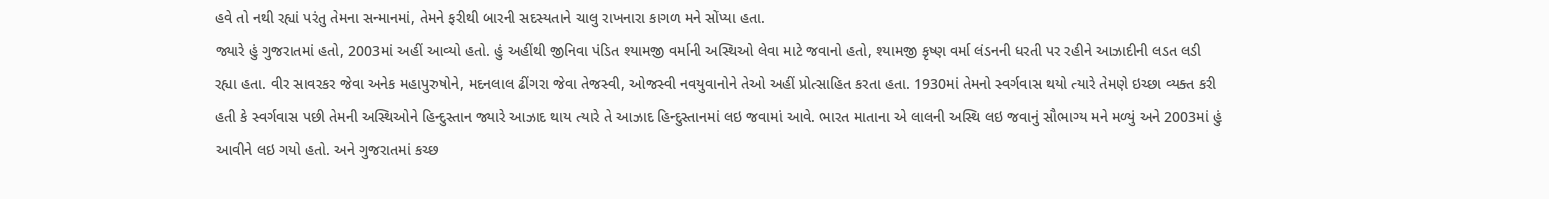હવે તો નથી રહ્યાં પરંતુ તેમના સન્માનમાં, તેમને ફરીથી બારની સદસ્યતાને ચાલુ રાખનારા કાગળ મને સોંપ્યા હતા.
જ્યારે હું ગુજરાતમાં હતો, 2003માં અહીં આવ્યો હતો. હું અહીંથી જીનિવા પંડિત શ્યામજી વર્માની અસ્થિઓ લેવા માટે જવાનો હતો, શ્યામજી કૃષ્ણ વર્મા લંડનની ધરતી પર રહીને આઝાદીની લડત લડી રહ્યા હતા. વીર સાવરકર જેવા અનેક મહાપુરુષોને, મદનલાલ ઢીંગરા જેવા તેજસ્વી, ઓજસ્વી નવયુવાનોને તેઓ અહીં પ્રોત્સાહિત કરતા હતા. 1930માં તેમનો સ્વર્ગવાસ થયો ત્યારે તેમણે ઇચ્છા વ્યક્ત કરી હતી કે સ્વર્ગવાસ પછી તેમની અસ્થિઓને હિન્દુસ્તાન જ્યારે આઝાદ થાય ત્યારે તે આઝાદ હિન્દુસ્તાનમાં લઇ જવામાં આવે. ભારત માતાના એ લાલની અસ્થિ લઇ જવાનું સૌભાગ્ય મને મળ્યું અને 2003માં હું આવીને લઇ ગયો હતો. અને ગુજરાતમાં કચ્છ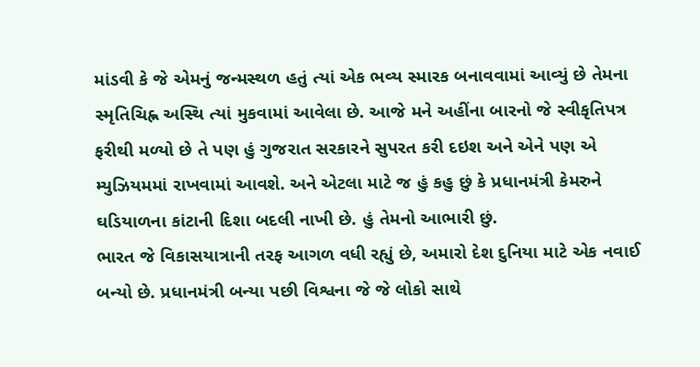માંડવી કે જે એમનું જન્મસ્થળ હતું ત્યાં એક ભવ્ય સ્મારક બનાવવામાં આવ્યું છે તેમના સ્મૃતિચિહ્ન અસ્થિ ત્યાં મુકવામાં આવેલા છે. આજે મને અહીંના બારનો જે સ્વીકૃતિપત્ર ફરીથી મળ્યો છે તે પણ હું ગુજરાત સરકારને સુપરત કરી દઇશ અને એને પણ એ મ્યુઝિયમમાં રાખવામાં આવશે. અને એટલા માટે જ હું કહુ છું કે પ્રધાનમંત્રી કેમરુને ઘડિયાળના કાંટાની દિશા બદલી નાખી છે. હું તેમનો આભારી છું.
ભારત જે વિકાસયાત્રાની તરફ આગળ વધી રહ્યું છે, અમારો દેશ દુનિયા માટે એક નવાઈ બન્યો છે. પ્રધાનમંત્રી બન્યા પછી વિશ્વના જે જે લોકો સાથે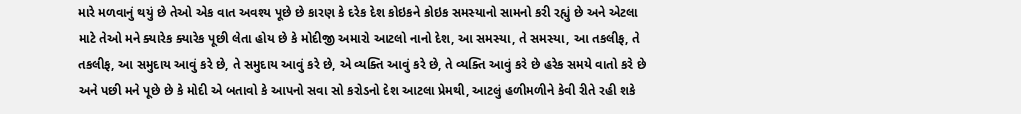મારે મળવાનું થયું છે તેઓ એક વાત અવશ્ય પૂછે છે કારણ કે દરેક દેશ કોઇકને કોઇક સમસ્યાનો સામનો કરી રહ્યું છે અને એટલા માટે તેઓ મને ક્યારેક ક્યારેક પૂછી લેતા હોય છે કે મોદીજી અમારો આટલો નાનો દેશ, આ સમસ્યા, તે સમસ્યા, આ તકલીફ, તે તકલીફ, આ સમુદાય આવું કરે છે, તે સમુદાય આવું કરે છે, એ વ્યક્તિ આવું કરે છે, તે વ્યક્તિ આવું કરે છે હરેક સમયે વાતો કરે છે અને પછી મને પૂછે છે કે મોદી એ બતાવો કે આપનો સવા સો કરોડનો દેશ આટલા પ્રેમથી, આટલું હળીમળીને કેવી રીતે રહી શકે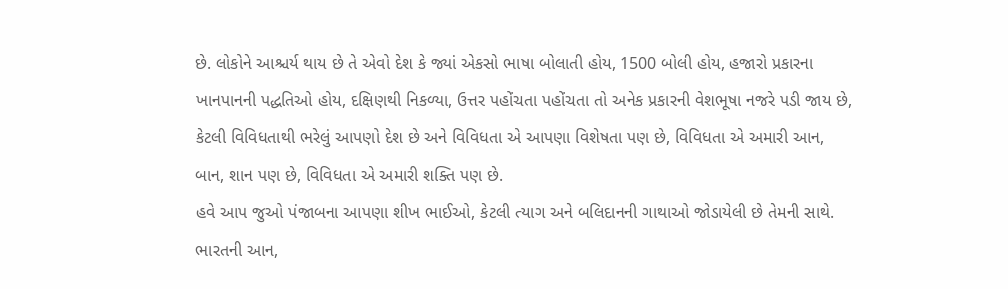છે. લોકોને આશ્ચર્ય થાય છે તે એવો દેશ કે જ્યાં એકસો ભાષા બોલાતી હોય, 1500 બોલી હોય, હજારો પ્રકારના ખાનપાનની પદ્ધતિઓ હોય, દક્ષિણથી નિકળ્યા, ઉત્તર પહોંચતા પહોંચતા તો અનેક પ્રકારની વેશભૂષા નજરે પડી જાય છે, કેટલી વિવિધતાથી ભરેલું આપણો દેશ છે અને વિવિધતા એ આપણા વિશેષતા પણ છે, વિવિધતા એ અમારી આન, બાન, શાન પણ છે, વિવિધતા એ અમારી શક્તિ પણ છે.
હવે આપ જુઓ પંજાબના આપણા શીખ ભાઈઓ, કેટલી ત્યાગ અને બલિદાનની ગાથાઓ જોડાયેલી છે તેમની સાથે. ભારતની આન,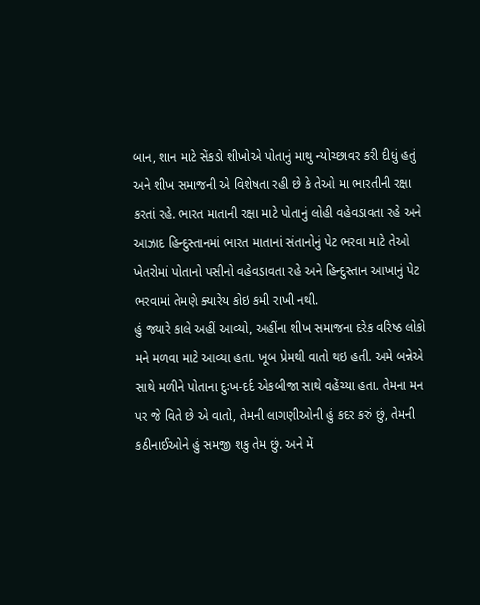બાન, શાન માટે સેંકડો શીખોએ પોતાનું માથુ ન્યોચ્છાવર કરી દીધું હતું અને શીખ સમાજની એ વિશેષતા રહી છે કે તેઓ મા ભારતીની રક્ષા કરતાં રહે. ભારત માતાની રક્ષા માટે પોતાનું લોહી વહેવડાવતા રહે અને આઝાદ હિન્દુસ્તાનમાં ભારત માતાનાં સંતાનોનું પેટ ભરવા માટે તેઓ ખેતરોમાં પોતાનો પસીનો વહેવડાવતા રહે અને હિન્દુસ્તાન આખાનું પેટ ભરવામાં તેમણે ક્યારેય કોઇ કમી રાખી નથી.
હું જ્યારે કાલે અહીં આવ્યો, અહીંના શીખ સમાજના દરેક વરિષ્ઠ લોકો મને મળવા માટે આવ્યા હતા. ખૂબ પ્રેમથી વાતો થઇ હતી. અમે બન્નેએ સાથે મળીને પોતાના દુઃખ-દર્દ એકબીજા સાથે વહેંચ્યા હતા. તેમના મન પર જે વિતે છે એ વાતો, તેમની લાગણીઓની હું કદર કરું છું, તેમની કઠીનાઈઓને હું સમજી શકુ તેમ છું. અને મેં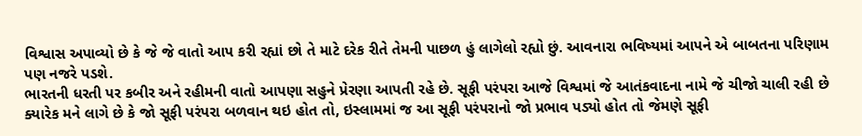વિશ્વાસ અપાવ્યો છે કે જે જે વાતો આપ કરી રહ્યાં છો તે માટે દરેક રીતે તેમની પાછળ હું લાગેલો રહ્યો છું. આવનારા ભવિષ્યમાં આપને એ બાબતના પરિણામ પણ નજરે પડશે.
ભારતની ધરતી પર કબીર અને રહીમની વાતો આપણા સહુને પ્રેરણા આપતી રહે છે. સૂફી પરંપરા આજે વિશ્વમાં જે આતંકવાદના નામે જે ચીજો ચાલી રહી છે ક્યારેક મને લાગે છે કે જો સૂફી પરંપરા બળવાન થઇ હોત તો, ઇસ્લામમાં જ આ સૂફી પરંપરાનો જો પ્રભાવ પડ્યો હોત તો જેમણે સૂફી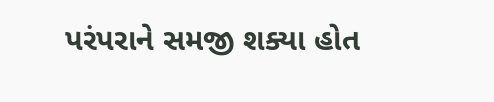પરંપરાને સમજી શક્યા હોત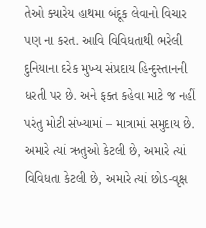તેઓ ક્યારેય હાથમા બંદૂક લેવાનો વિચાર પણ ના કરત. આવિ વિવિધતાથી ભરેલી દુનિયાના દરેક મુખ્ય સંપ્રદાય હિન્દુસ્તાનની ધરતી પર છે. અને ફક્ત કહેવા માટે જ નહીં પરંતુ મોટી સંખ્યામાં – માત્રામાં સમુદાય છે. અમારે ત્યાં ઋતુઓ કેટલી છે, અમારે ત્યાં વિવિધતા કેટલી છે, અમારે ત્યાં છોડ-વૃક્ષ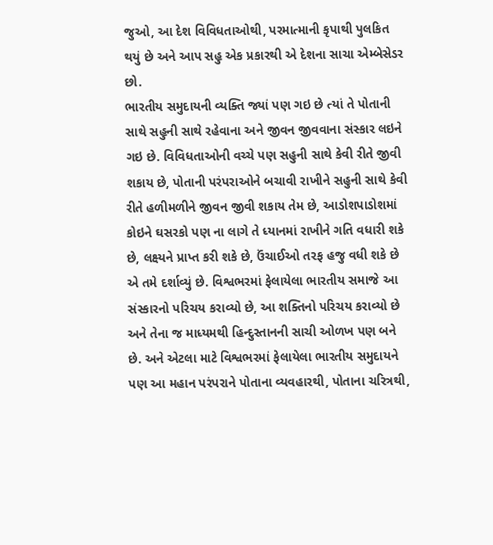જુઓ, આ દેશ વિવિધતાઓથી, પરમાત્માની કૃપાથી પુલકિત થયું છે અને આપ સહુ એક પ્રકારથી એ દેશના સાચા એમ્બેસેડર છો.
ભારતીય સમુદાયની વ્યક્તિ જ્યાં પણ ગઇ છે ત્યાં તે પોતાની સાથે સહુની સાથે રહેવાના અને જીવન જીવવાના સંસ્કાર લઇને ગઇ છે. વિવિધતાઓની વચ્ચે પણ સહુની સાથે કેવી રીતે જીવી શકાય છે, પોતાની પરંપરાઓને બચાવી રાખીને સહુની સાથે કેવી રીતે હળીમળીને જીવન જીવી શકાય તેમ છે, આડોશપાડોશમાં કોઇને ઘસરકો પણ ના લાગે તે ધ્યાનમાં રાખીને ગતિ વધારી શકે છે, લક્ષ્યને પ્રાપ્ત કરી શકે છે, ઉંચાઈઓ તરફ હજુ વધી શકે છે એ તમે દર્શાવ્યું છે. વિશ્વભરમાં ફેલાયેલા ભારતીય સમાજે આ સંસ્કારનો પરિચય કરાવ્યો છે, આ શક્તિનો પરિચય કરાવ્યો છે અને તેના જ માધ્યમથી હિન્દુસ્તાનની સાચી ઓળખ પણ બને છે. અને એટલા માટે વિશ્વભરમાં ફેલાયેલા ભારતીય સમુદાયને પણ આ મહાન પરંપરાને પોતાના વ્યવહારથી, પોતાના ચરિત્રથી,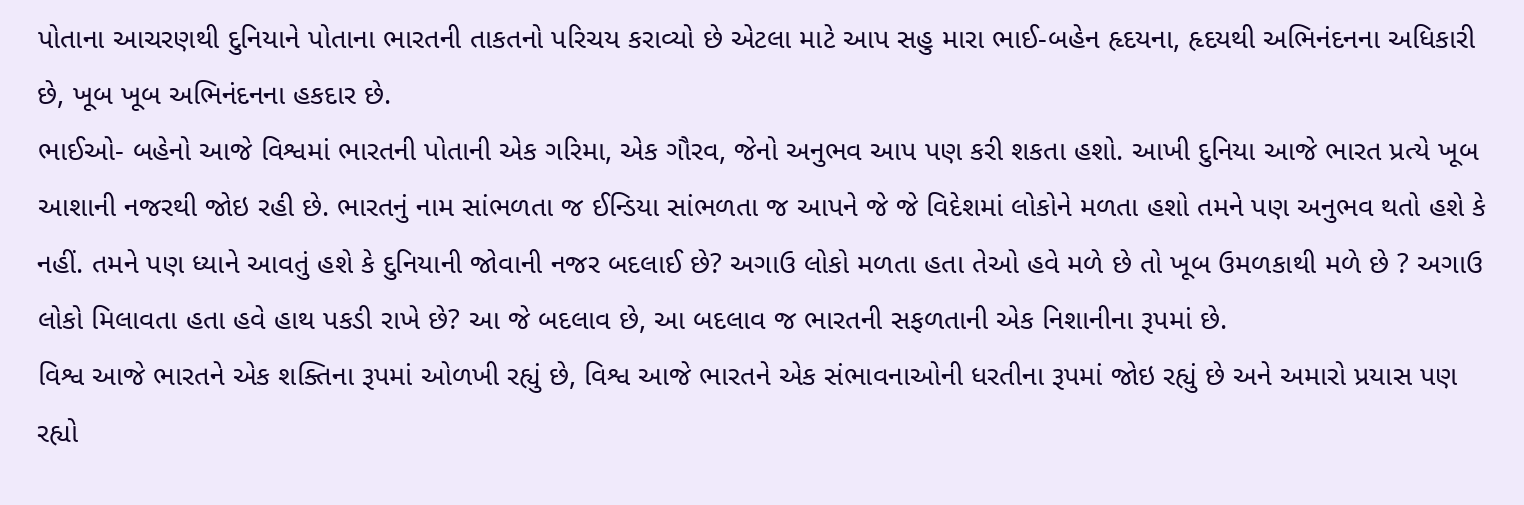પોતાના આચરણથી દુનિયાને પોતાના ભારતની તાકતનો પરિચય કરાવ્યો છે એટલા માટે આપ સહુ મારા ભાઈ-બહેન હૃદયના, હૃદયથી અભિનંદનના અધિકારી છે, ખૂબ ખૂબ અભિનંદનના હકદાર છે.
ભાઈઓ- બહેનો આજે વિશ્વમાં ભારતની પોતાની એક ગરિમા, એક ગૌરવ, જેનો અનુભવ આપ પણ કરી શકતા હશો. આખી દુનિયા આજે ભારત પ્રત્યે ખૂબ આશાની નજરથી જોઇ રહી છે. ભારતનું નામ સાંભળતા જ ઈન્ડિયા સાંભળતા જ આપને જે જે વિદેશમાં લોકોને મળતા હશો તમને પણ અનુભવ થતો હશે કે નહીં. તમને પણ ધ્યાને આવતું હશે કે દુનિયાની જોવાની નજર બદલાઈ છે? અગાઉ લોકો મળતા હતા તેઓ હવે મળે છે તો ખૂબ ઉમળકાથી મળે છે ? અગાઉ લોકો મિલાવતા હતા હવે હાથ પકડી રાખે છે? આ જે બદલાવ છે, આ બદલાવ જ ભારતની સફળતાની એક નિશાનીના રૂપમાં છે.
વિશ્વ આજે ભારતને એક શક્તિના રૂપમાં ઓળખી રહ્યું છે, વિશ્વ આજે ભારતને એક સંભાવનાઓની ધરતીના રૂપમાં જોઇ રહ્યું છે અને અમારો પ્રયાસ પણ રહ્યો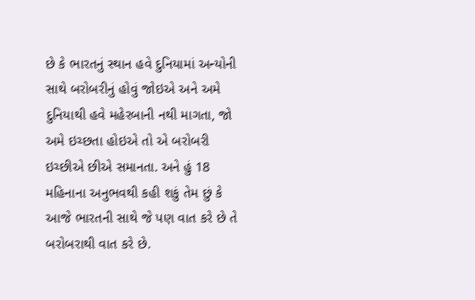છે કે ભારતનું સ્થાન હવે દુનિયામાં અન્યોની સાથે બરોબરીનું હોવું જોઇએ અને અમે દુનિયાથી હવે મહેરબાની નથી માગતા, જો અમે ઇચ્છતા હોઇએ તો એ બરોબરી ઇચ્છીએ છીએ સમાનતા. અને હું 18 મહિનાના અનુભવથી કહી શકું તેમ છું કે આજે ભારતની સાથે જે પણ વાત કરે છે તે બરોબરાથી વાત કરે છે.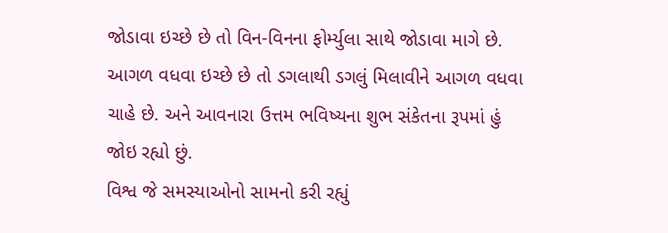જોડાવા ઇચ્છે છે તો વિન-વિનના ફોર્મ્યુલા સાથે જોડાવા માગે છે. આગળ વધવા ઇચ્છે છે તો ડગલાથી ડગલું મિલાવીને આગળ વધવા ચાહે છે. અને આવનારા ઉત્તમ ભવિષ્યના શુભ સંકેતના રૂપમાં હું જોઇ રહ્યો છું.
વિશ્વ જે સમસ્યાઓનો સામનો કરી રહ્યું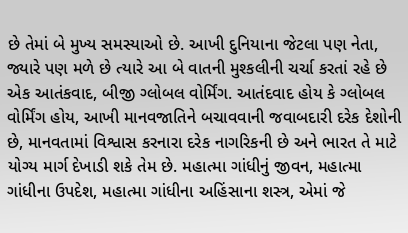છે તેમાં બે મુખ્ય સમસ્યાઓ છે. આખી દુનિયાના જેટલા પણ નેતા, જ્યારે પણ મળે છે ત્યારે આ બે વાતની મુશ્કલીની ચર્ચા કરતાં રહે છે એક આતંકવાદ, બીજી ગ્લોબલ વોર્મિંગ. આતંદવાદ હોય કે ગ્લોબલ વોર્મિંગ હોય, આખી માનવજાતિને બચાવવાની જવાબદારી દરેક દેશોની છે, માનવતામાં વિશ્વાસ કરનારા દરેક નાગરિકની છે અને ભારત તે માટે યોગ્ય માર્ગ દેખાડી શકે તેમ છે. મહાત્મા ગાંધીનું જીવન, મહાત્મા ગાંધીના ઉપદેશ, મહાત્મા ગાંધીના અહિંસાના શસ્ત્ર, એમાં જે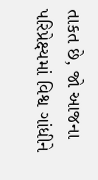તાકત છે, જો આજના પરિપ્રેક્ષ્યમાં વિશ્વ ગાંધીને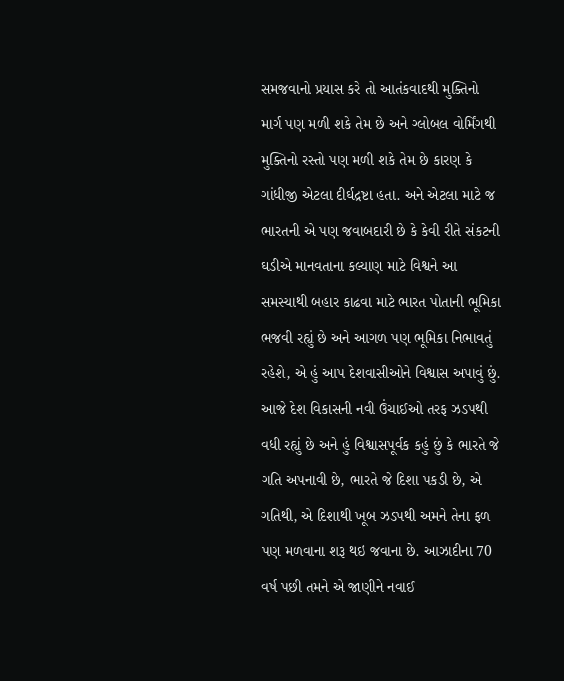સમજવાનો પ્રયાસ કરે તો આતંકવાદથી મુક્તિનો માર્ગ પણ મળી શકે તેમ છે અને ગ્લોબલ વોર્મિંગથી મુક્તિનો રસ્તો પણ મળી શકે તેમ છે કારણ કે ગાંધીજી એટલા દીર્ઘદ્રષ્ટા હતા. અને એટલા માટે જ ભારતની એ પણ જવાબદારી છે કે કેવી રીતે સંકટની ઘડીએ માનવતાના કલ્યાણ માટે વિશ્વને આ સમસ્યાથી બહાર કાઢવા માટે ભારત પોતાની ભૂમિકા ભજવી રહ્યું છે અને આગળ પણ ભૂમિકા નિભાવતું રહેશે, એ હું આપ દેશવાસીઓને વિશ્વાસ અપાવું છું.
આજે દેશ વિકાસની નવી ઉંચાઈઓ તરફ ઝડપથી વધી રહ્યું છે અને હું વિશ્વાસપૂર્વક કહું છું કે ભારતે જે ગતિ અપનાવી છે, ભારતે જે દિશા પકડી છે, એ ગતિથી, એ દિશાથી ખૂબ ઝડપથી અમને તેના ફળ પણ મળવાના શરૂ થઇ જવાના છે. આઝાદીના 70 વર્ષ પછી તમને એ જાણીને નવાઈ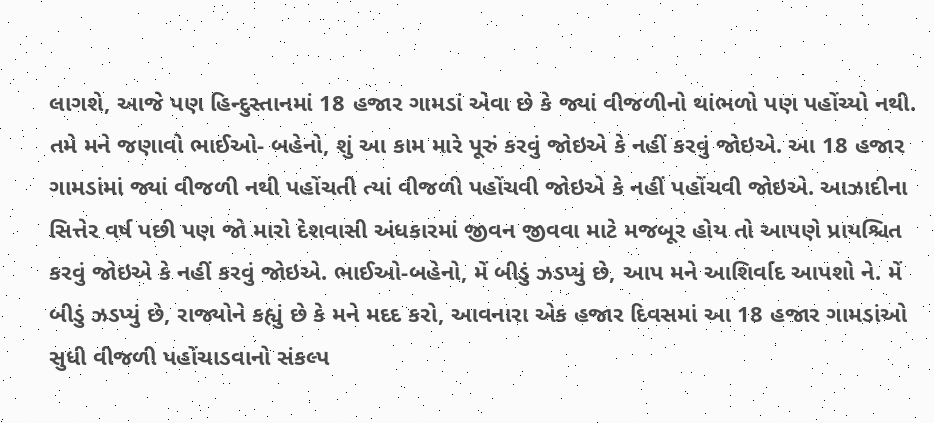લાગશે, આજે પણ હિન્દુસ્તાનમાં 18 હજાર ગામડાં એવા છે કે જ્યાં વીજળીનો થાંભળો પણ પહોંચ્યો નથી. તમે મને જણાવો ભાઈઓ- બહેનો, શું આ કામ મારે પૂરું કરવું જોઇએ કે નહીં કરવું જોઇએ. આ 18 હજાર ગામડાંમાં જ્યાં વીજળી નથી પહોંચતી ત્યાં વીજળી પહોંચવી જોઇએ કે નહીં પહોંચવી જોઇએ. આઝાદીના સિત્તેર વર્ષ પછી પણ જો મારો દેશવાસી અંધકારમાં જીવન જીવવા માટે મજબૂર હોય તો આપણે પ્રાયશ્ચિત કરવું જોઇએ કે નહીં કરવું જોઇએ. ભાઈઓ-બહેનો, મેં બીડું ઝડપ્યું છે, આપ મને આશિર્વાદ આપશો ને. મેં બીડું ઝડપ્યું છે, રાજ્યોને કહ્યું છે કે મને મદદ કરો, આવનારા એક હજાર દિવસમાં આ 18 હજાર ગામડાંઓ સુધી વીજળી પહોંચાડવાનો સંકલ્પ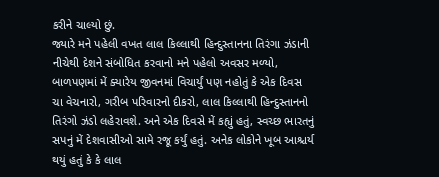કરીને ચાલ્યો છું.
જ્યારે મને પહેલી વખત લાલ કિલ્લાથી હિન્દુસ્તાનના તિરંગા ઝંડાની નીચેથી દેશને સંબોધિત કરવાનો મને પહેલો અવસર મળ્યો, બાળપણમાં મેં ક્યારેય જીવનમાં વિચાર્યું પણ નહોતું કે એક દિવસ ચા વેચનારો, ગરીબ પરિવારનો દીકરો, લાલ કિલ્લાથી હિન્દુસ્તાનનો તિરંગો ઝંડો લહેરાવશે. અને એક દિવસે મેં કહ્યું હતું, સ્વચ્છ ભારતનું સપનું મેં દેશવાસીઓ સામે રજૂ કર્યું હતું. અનેક લોકોને ખૂબ આશ્ચર્ય થયું હતું કે કે લાલ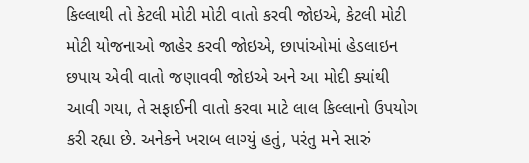કિલ્લાથી તો કેટલી મોટી મોટી વાતો કરવી જોઇએ, કેટલી મોટી મોટી યોજનાઓ જાહેર કરવી જોઇએ, છાપાંઓમાં હેડલાઇન છપાય એવી વાતો જણાવવી જોઇએ અને આ મોદી ક્યાંથી આવી ગયા, તે સફાઈની વાતો કરવા માટે લાલ કિલ્લાનો ઉપયોગ કરી રહ્યા છે. અનેકને ખરાબ લાગ્યું હતું, પરંતુ મને સારું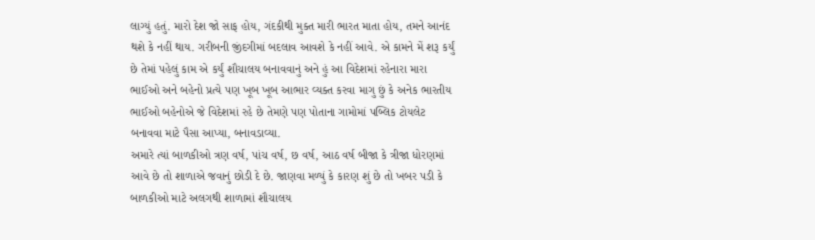લાગ્યું હતું. મારો દેશ જો સાફ હોય, ગંદકીથી મુક્ત મારી ભારત માતા હોય, તમને આનંદ થશે કે નહીં થાય. ગરીબની જીંદગીમાં બદલાવ આવશે કે નહીં આવે. એ કામને મેં શરૂ કર્યું છે તેમાં પહેલું કામ એ કર્યું શૌચાલય બનાવવાનું અને હું આ વિદેશમાં રહેનારા મારા ભાઈઓ અને બહેનો પ્રત્યે પણ ખૂબ ખૂબ આભાર વ્યક્ત કરવા માગુ છું કે અનેક ભારતીય ભાઈઓ બહેનોએ જે વિદેશમાં રહે છે તેમણે પણ પોતાના ગામોમાં પબ્લિક ટોયલેટ બનાવવા માટે પૈસા આપ્યા, બનાવડાવ્યા.
અમારે ત્યાં બાળકીઓ ત્રણ વર્ષ, પાંચ વર્ષ, છ વર્ષ, આઠ વર્ષ બીજા કે ત્રીજા ધોરણમાં આવે છે તો શાળાએ જવાનું છોડી દે છે. જાણવા મળ્યું કે કારણ શું છે તો ખબર પડી કે બાળકીઓ માટે અલગથી શાળામાં શૌચાલય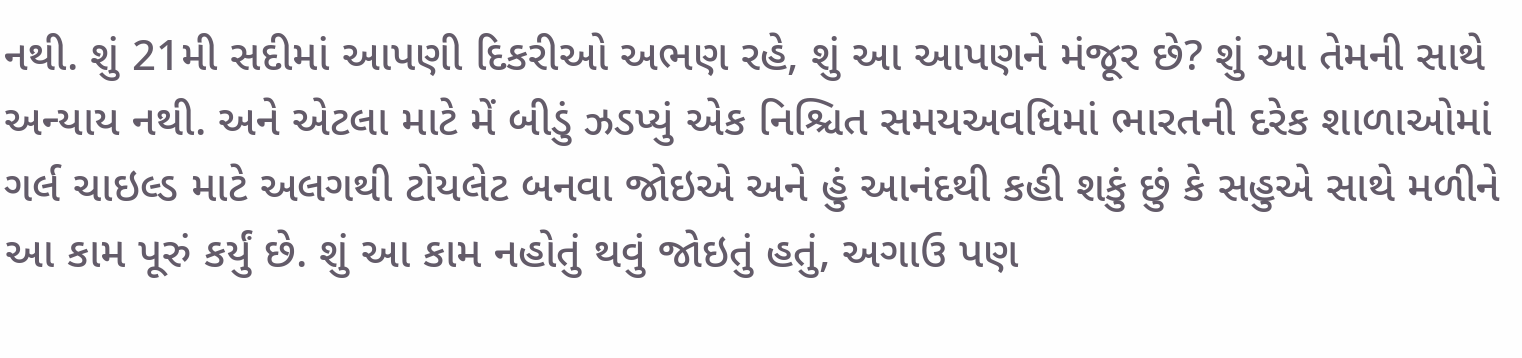નથી. શું 21મી સદીમાં આપણી દિકરીઓ અભણ રહે, શું આ આપણને મંજૂર છે? શું આ તેમની સાથે અન્યાય નથી. અને એટલા માટે મેં બીડું ઝડપ્યું એક નિશ્ચિત સમયઅવધિમાં ભારતની દરેક શાળાઓમાં ગર્લ ચાઇલ્ડ માટે અલગથી ટોયલેટ બનવા જોઇએ અને હું આનંદથી કહી શકું છું કે સહુએ સાથે મળીને આ કામ પૂરું કર્યું છે. શું આ કામ નહોતું થવું જોઇતું હતું, અગાઉ પણ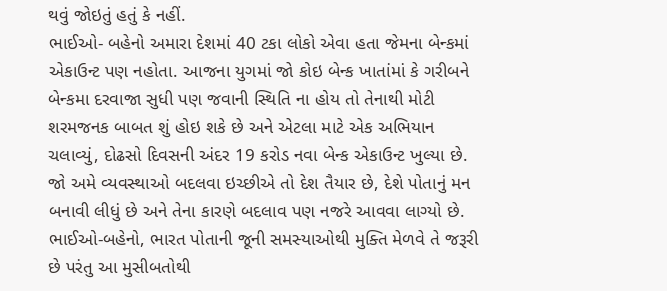થવું જોઇતું હતું કે નહીં.
ભાઈઓ- બહેનો અમારા દેશમાં 40 ટકા લોકો એવા હતા જેમના બેન્કમાં એકાઉન્ટ પણ નહોતા. આજના યુગમાં જો કોઇ બેન્ક ખાતાંમાં કે ગરીબને બેન્કમા દરવાજા સુધી પણ જવાની સ્થિતિ ના હોય તો તેનાથી મોટી શરમજનક બાબત શું હોઇ શકે છે અને એટલા માટે એક અભિયાન ચલાવ્યું, દોઢસો દિવસની અંદર 19 કરોડ નવા બેન્ક એકાઉન્ટ ખુલ્યા છે. જો અમે વ્યવસ્થાઓ બદલવા ઇચ્છીએ તો દેશ તૈયાર છે, દેશે પોતાનું મન બનાવી લીધું છે અને તેના કારણે બદલાવ પણ નજરે આવવા લાગ્યો છે.
ભાઈઓ-બહેનો, ભારત પોતાની જૂની સમસ્યાઓથી મુક્તિ મેળવે તે જરૂરી છે પરંતુ આ મુસીબતોથી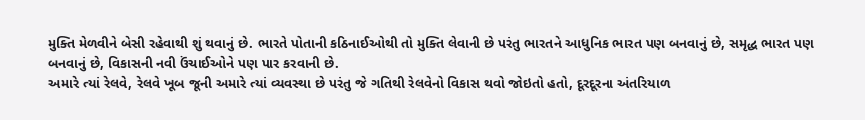મુક્તિ મેળવીને બેસી રહેવાથી શું થવાનું છે. ભારતે પોતાની કઠિનાઈઓથી તો મુક્તિ લેવાની છે પરંતુ ભારતને આધુનિક ભારત પણ બનવાનું છે, સમૃદ્ધ ભારત પણ બનવાનું છે, વિકાસની નવી ઉંચાઈઓને પણ પાર કરવાની છે.
અમારે ત્યાં રેલવે, રેલવે ખૂબ જૂની અમારે ત્યાં વ્યવસ્થા છે પરંતુ જે ગતિથી રેલવેનો વિકાસ થવો જોઇતો હતો, દૂરદૂરના અંતરિયાળ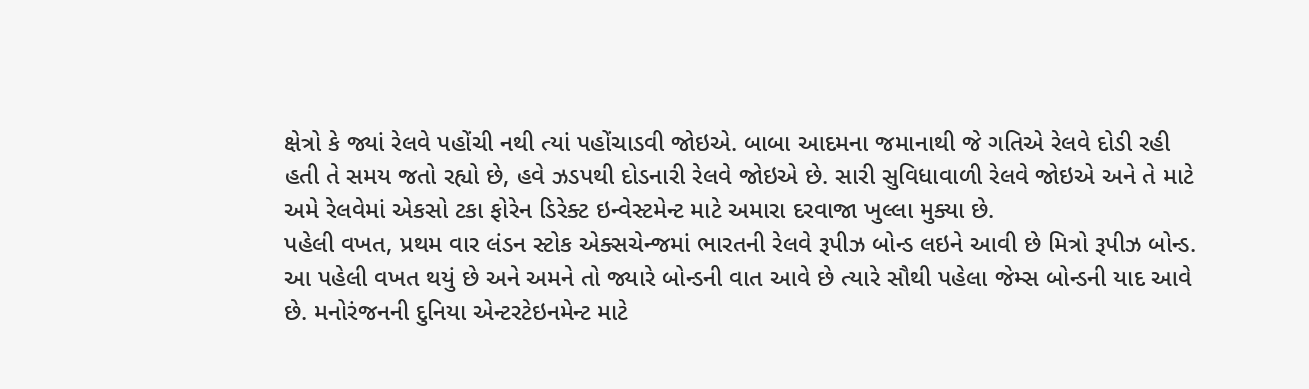ક્ષેત્રો કે જ્યાં રેલવે પહોંચી નથી ત્યાં પહોંચાડવી જોઇએ. બાબા આદમના જમાનાથી જે ગતિએ રેલવે દોડી રહી હતી તે સમય જતો રહ્યો છે, હવે ઝડપથી દોડનારી રેલવે જોઇએ છે. સારી સુવિધાવાળી રેલવે જોઇએ અને તે માટે અમે રેલવેમાં એકસો ટકા ફોરેન ડિરેક્ટ ઇન્વેસ્ટમેન્ટ માટે અમારા દરવાજા ખુલ્લા મુક્યા છે.
પહેલી વખત, પ્રથમ વાર લંડન સ્ટોક એક્સચેન્જમાં ભારતની રેલવે રૂપીઝ બોન્ડ લઇને આવી છે મિત્રો રૂપીઝ બોન્ડ. આ પહેલી વખત થયું છે અને અમને તો જ્યારે બોન્ડની વાત આવે છે ત્યારે સૌથી પહેલા જેમ્સ બોન્ડની યાદ આવે છે. મનોરંજનની દુનિયા એન્ટરટેઇનમેન્ટ માટે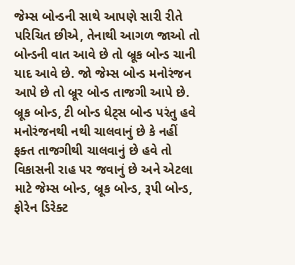જેમ્સ બોન્ડની સાથે આપણે સારી રીતે પરિચિત છીએ, તેનાથી આગળ જાઓ તો બોન્ડની વાત આવે છે તો બ્રૂક બોન્ડ ચાની યાદ આવે છે. જો જેમ્સ બોન્ડ મનોરંજન આપે છે તો બ્રૂર બોન્ડ તાજગી આપે છે. બ્રૂક બોન્ડ, ટી બોન્ડ ધેટ્સ બોન્ડ પરંતુ હવે મનોરંજનથી નથી ચાલવાનું છે કે નહીં ફક્ત તાજગીથી ચાલવાનું છે હવે તો વિકાસની રાહ પર જવાનું છે અને એટલા માટે જેમ્સ બોન્ડ, બ્રૂક બોન્ડ, રૂપી બોન્ડ, ફોરેન ડિરેક્ટ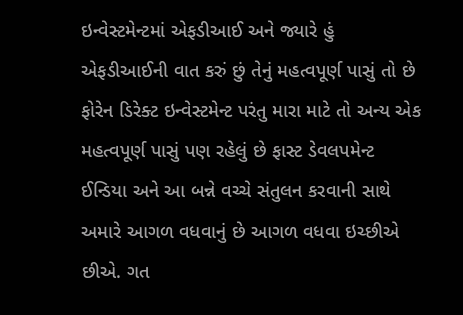ઇન્વેસ્ટમેન્ટમાં એફડીઆઈ અને જ્યારે હું એફડીઆઈની વાત કરું છું તેનું મહત્વપૂર્ણ પાસું તો છે ફોરેન ડિરેક્ટ ઇન્વેસ્ટમેન્ટ પરંતુ મારા માટે તો અન્ય એક મહત્વપૂર્ણ પાસું પણ રહેલું છે ફાસ્ટ ડેવલપમેન્ટ ઈન્ડિયા અને આ બન્ને વચ્ચે સંતુલન કરવાની સાથે અમારે આગળ વધવાનું છે આગળ વધવા ઇચ્છીએ છીએ. ગત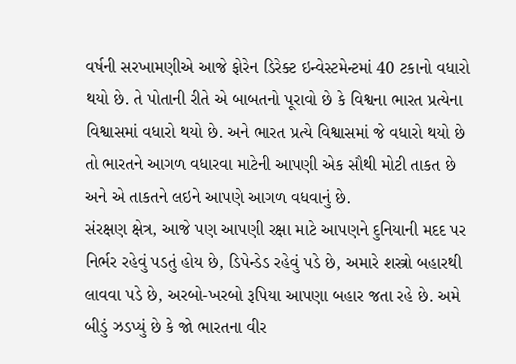વર્ષની સરખામણીએ આજે ફોરેન ડિરેક્ટ ઇન્વેસ્ટમેન્ટમાં 40 ટકાનો વધારો થયો છે. તે પોતાની રીતે એ બાબતનો પૂરાવો છે કે વિશ્વના ભારત પ્રત્યેના વિશ્વાસમાં વધારો થયો છે. અને ભારત પ્રત્યે વિશ્વાસમાં જે વધારો થયો છે તો ભારતને આગળ વધારવા માટેની આપણી એક સૌથી મોટી તાકત છે અને એ તાકતને લઇને આપણે આગળ વધવાનું છે.
સંરક્ષણ ક્ષેત્ર, આજે પણ આપણી રક્ષા માટે આપણને દુનિયાની મદદ પર નિર્ભર રહેવું પડતું હોય છે, ડિપેન્ડેડ રહેવું પડે છે, અમારે શસ્ત્રો બહારથી લાવવા પડે છે, અરબો-ખરબો રૂપિયા આપણા બહાર જતા રહે છે. અમે બીડું ઝડપ્યું છે કે જો ભારતના વીર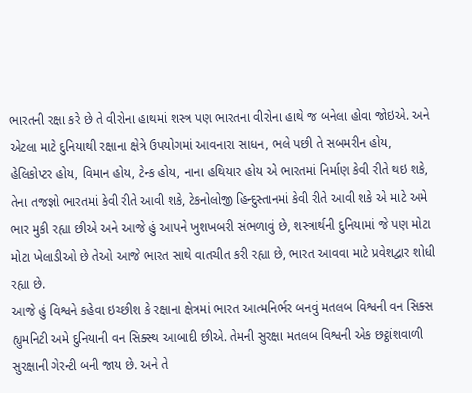ભારતની રક્ષા કરે છે તે વીરોના હાથમાં શસ્ત્ર પણ ભારતના વીરોના હાથે જ બનેલા હોવા જોઇએ. અને એટલા માટે દુનિયાથી રક્ષાના ક્ષેત્રે ઉપયોગમાં આવનારા સાધન, ભલે પછી તે સબમરીન હોય, હેલિકોપ્ટર હોય, વિમાન હોય, ટેન્ક હોય, નાના હથિયાર હોય એ ભારતમાં નિર્માણ કેવી રીતે થઇ શકે, તેના તજજ્ઞો ભારતમાં કેવી રીતે આવી શકે, ટેકનોલોજી હિન્દુસ્તાનમાં કેવી રીતે આવી શકે એ માટે અમે ભાર મુકી રહ્યા છીએ અને આજે હું આપને ખુશખબરી સંભળાવું છે, શસ્ત્રાર્થની દુનિયામાં જે પણ મોટા મોટા ખેલાડીઓ છે તેઓ આજે ભારત સાથે વાતચીત કરી રહ્યા છે, ભારત આવવા માટે પ્રવેશદ્વાર શોધી રહ્યા છે.
આજે હું વિશ્વને કહેવા ઇચ્છીશ કે રક્ષાના ક્ષેત્રમાં ભારત આત્મનિર્ભર બનવું મતલબ વિશ્વની વન સિક્સ હ્યુમનિટી અમે દુનિયાની વન સિક્સ્થ આબાદી છીએ. તેમની સુરક્ષા મતલબ વિશ્વની એક છટ્ઠાંશવાળી સુરક્ષાની ગેરન્ટી બની જાય છે. અને તે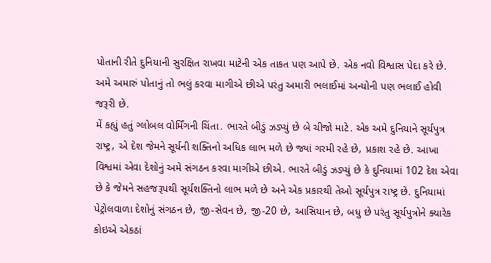પોતાની રીતે દુનિયાની સુરક્ષિત રાખવા માટેની એક તાકત પણ આપે છે. એક નવો વિશ્વાસ પેદા કરે છે. અમે અમારું પોતાનું તો ભલું કરવા માગીએ છીએ પરંતુ અમારી ભલાઈમાં અન્યોની પણ ભલાઈ હોવી જરૂરી છે.
મેં કહ્યું હતું ગ્લોબલ વોર્મિંગની ચિંતા. ભારતે બીડું ઝડપ્યું છે બે ચીજો માટે. એક અમે દુનિયાને સૂર્યપુત્ર રાષ્ટ્ર, એ દેશ જેમને સૂર્યની શક્તિનો અધિક લાભ મળે છે જ્યાં ગરમી રહે છે, પ્રકાશ રહે છે. આખા વિશ્વમાં એવા દેશોનું અમે સંગઠન કરવા માગીએ છીએ. ભારતે બીડું ઝડપ્યું છે કે દુનિયામાં 102 દેશ એવા છે કે જેમને સહજરૂપથી સૂર્યશક્તિનો લાભ મળે છે અને એક પ્રકારથી તેઓ સૂર્યપુત્ર રાષ્ટ્ર છે. દુનિયામાં પેટ્રોલવાળા દેશોનું સંગઠન છે, જી-સેવન છે, જી-20 છે, આસિયાન છે, બધુ છે પરંતુ સૂર્યપુત્રોને ક્યારેક કોઇએ એકઠાં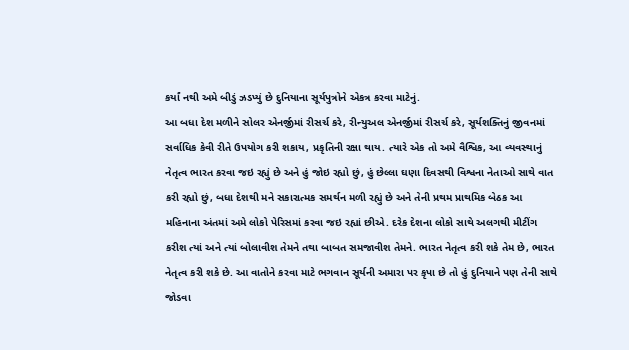કર્યાં નથી અમે બીડું ઝડપ્યું છે દુનિયાના સૂર્યપુત્રોને એકત્ર કરવા માટેનું.
આ બધા દેશ મળીને સોલર એનર્જીમાં રીસર્ચ કરે, રીન્યુઅલ એનર્જીમાં રીસર્ચ કરે, સૂર્યશક્તિનું જીવનમાં સર્વાધિક કેવી રીતે ઉપયોગ કરી શકાય, પ્રકૃતિની રક્ષા થાય. ત્યારે એક તો અમે વૈશ્વિક, આ વ્યવસ્થાનું નેતૃત્વ ભારત કરવા જઇ રહ્યું છે અને હું જોઇ રહ્યો છું, હું છેલ્લા ઘણા દિવસથી વિશ્વના નેતાઓ સાથે વાત કરી રહ્યો છું, બધા દેશથી મને સકારાત્મક સમર્થન મળી રહ્યું છે અને તેની પ્રથમ પ્રાથમિક બેઠક આ મહિનાના અંતમાં અમે લોકો પેરિસમાં કરવા જઇ રહ્યાં છીએ. દરેક દેશના લોકો સાથે અલગથી મીટીંગ કરીશ ત્યાં અને ત્યાં બોલાવીશ તેમને તથા બાબત સમજાવીશ તેમને. ભારત નેતૃત્વ કરી શકે તેમ છે, ભારત નેતૃત્વ કરી શકે છે. આ વાતોને કરવા માટે ભગવાન સૂર્યની અમારા પર કૃપા છે તો હું દુનિયાને પણ તેની સાથે જોડવા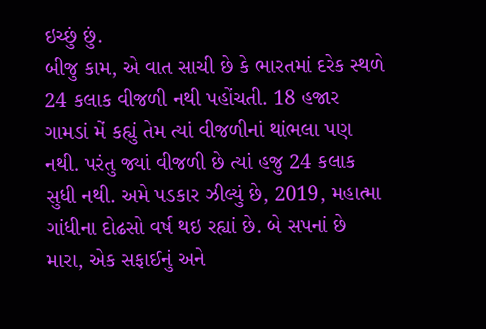ઇચ્છું છું.
બીજુ કામ, એ વાત સાચી છે કે ભારતમાં દરેક સ્થળે 24 કલાક વીજળી નથી પહોંચતી. 18 હજાર ગામડાં મેં કહ્યું તેમ ત્યાં વીજળીનાં થાંભલા પણ નથી. પરંતુ જ્યાં વીજળી છે ત્યાં હજુ 24 કલાક સુધી નથી. અમે પડકાર ઝીલ્યું છે, 2019, મહાત્મા ગાંધીના દોઢસો વર્ષ થઇ રહ્યાં છે. બે સપનાં છે મારા, એક સફાઈનું અને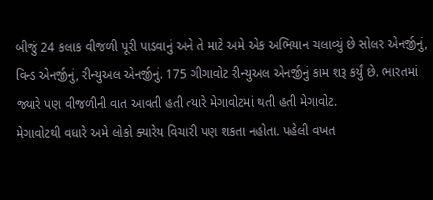બીજું 24 કલાક વીજળી પૂરી પાડવાનું અને તે માટે અમે એક અભિયાન ચલાવ્યું છે સોલર એનર્જીનું, વિન્ડ એનર્જીનું, રીન્યુઅલ એનર્જીનું. 175 ગીગાવોટ રીન્યુઅલ એનર્જીનું કામ શરૂ કર્યું છે. ભારતમાં જ્યારે પણ વીજળીની વાત આવતી હતી ત્યારે મેગાવોટમાં થતી હતી મેગાવોટ.
મેગાવોટથી વધારે અમે લોકો ક્યારેય વિચારી પણ શકતા નહોતા. પહેલી વખત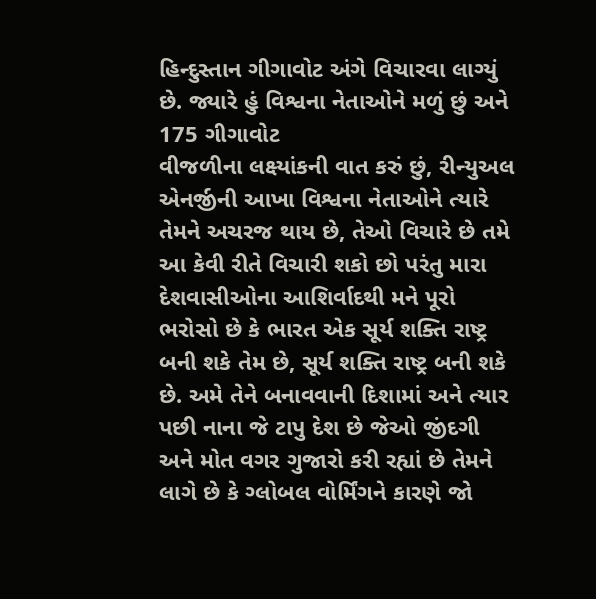હિન્દુસ્તાન ગીગાવોટ અંગે વિચારવા લાગ્યું છે. જ્યારે હું વિશ્વના નેતાઓને મળું છું અને 175 ગીગાવોટ
વીજળીના લક્ષ્યાંકની વાત કરું છું, રીન્યુઅલ એનર્જીની આખા વિશ્વના નેતાઓને ત્યારે તેમને અચરજ થાય છે, તેઓ વિચારે છે તમે આ કેવી રીતે વિચારી શકો છો પરંતુ મારા દેશવાસીઓના આશિર્વાદથી મને પૂરો ભરોસો છે કે ભારત એક સૂર્ય શક્તિ રાષ્ટ્ર બની શકે તેમ છે, સૂર્ય શક્તિ રાષ્ટ્ર બની શકે છે. અમે તેને બનાવવાની દિશામાં અને ત્યાર પછી નાના જે ટાપુ દેશ છે જેઓ જીંદગી અને મોત વગર ગુજારો કરી રહ્યાં છે તેમને લાગે છે કે ગ્લોબલ વોર્મિંગને કારણે જો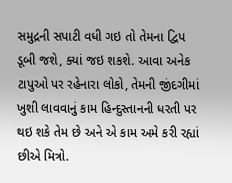સમુદ્રની સપાટી વધી ગઇ તો તેમના દ્વિપ ડૂબી જશે, ક્યાં જઇ શકશે. આવા અનેક ટાપુઓ પર રહેનારા લોકો, તેમની જીંદગીમાં ખુશી લાવવાનું કામ હિન્દુસ્તાનની ધરતી પર થઇ શકે તેમ છે અને એ કામ અમે કરી રહ્યાં છીએ મિત્રો.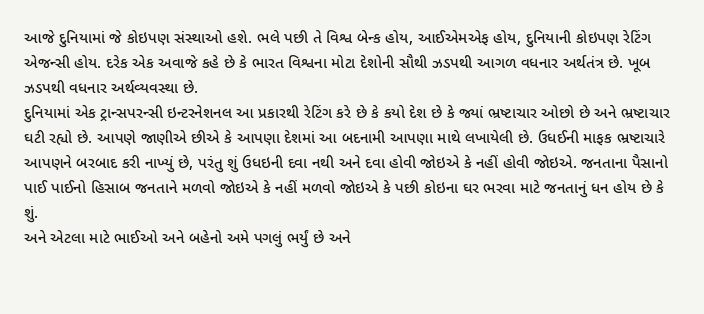આજે દુનિયામાં જે કોઇપણ સંસ્થાઓ હશે. ભલે પછી તે વિશ્વ બેન્ક હોય, આઈએમએફ હોય, દુનિયાની કોઇપણ રેટિંગ એજન્સી હોય. દરેક એક અવાજે કહે છે કે ભારત વિશ્વના મોટા દેશોની સૌથી ઝડપથી આગળ વધનાર અર્થતંત્ર છે. ખૂબ ઝડપથી વધનાર અર્થવ્યવસ્થા છે.
દુનિયામાં એક ટ્રાન્સપરન્સી ઇન્ટરનેશનલ આ પ્રકારથી રેટિંગ કરે છે કે કયો દેશ છે કે જ્યાં ભ્રષ્ટાચાર ઓછો છે અને ભ્રષ્ટાચાર ઘટી રહ્યો છે. આપણે જાણીએ છીએ કે આપણા દેશમાં આ બદનામી આપણા માથે લખાયેલી છે. ઉધઈની માફક ભ્રષ્ટાચારે આપણને બરબાદ કરી નાખ્યું છે, પરંતુ શું ઉધઇની દવા નથી અને દવા હોવી જોઇએ કે નહીં હોવી જોઇએ. જનતાના પૈસાનો પાઈ પાઈનો હિસાબ જનતાને મળવો જોઇએ કે નહીં મળવો જોઇએ કે પછી કોઇના ઘર ભરવા માટે જનતાનું ધન હોય છે કે શું.
અને એટલા માટે ભાઈઓ અને બહેનો અમે પગલું ભર્યું છે અને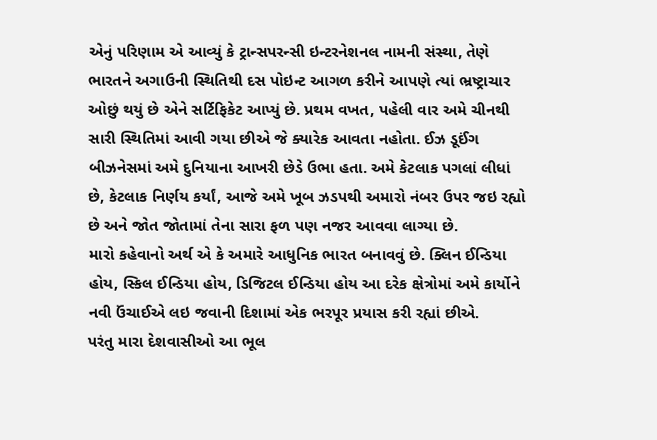એનું પરિણામ એ આવ્યું કે ટ્રાન્સપરન્સી ઇન્ટરનેશનલ નામની સંસ્થા, તેણે ભારતને અગાઉની સ્થિતિથી દસ પોઇન્ટ આગળ કરીને આપણે ત્યાં ભ્રષ્ટ્રાચાર ઓછું થયું છે એને સર્ટિફિકેટ આપ્યું છે. પ્રથમ વખત, પહેલી વાર અમે ચીનથી સારી સ્થિતિમાં આવી ગયા છીએ જે ક્યારેક આવતા નહોતા. ઈઝ ડૂઈંગ બીઝનેસમાં અમે દુનિયાના આખરી છેડે ઉભા હતા. અમે કેટલાક પગલાં લીધાં છે, કેટલાક નિર્ણય કર્યાં, આજે અમે ખૂબ ઝડપથી અમારો નંબર ઉપર જઇ રહ્યો છે અને જોત જોતામાં તેના સારા ફળ પણ નજર આવવા લાગ્યા છે.
મારો કહેવાનો અર્થ એ કે અમારે આધુનિક ભારત બનાવવું છે. ક્લિન ઈન્ડિયા હોય, સ્કિલ ઈન્ડિયા હોય, ડિજિટલ ઈન્ડિયા હોય આ દરેક ક્ષેત્રોમાં અમે કાર્યોને નવી ઉંચાઈએ લઇ જવાની દિશામાં એક ભરપૂર પ્રયાસ કરી રહ્યાં છીએ.
પરંતુ મારા દેશવાસીઓ આ ભૂલ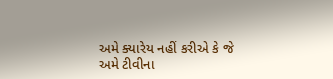અમે ક્યારેય નહીં કરીએ કે જે અમે ટીવીના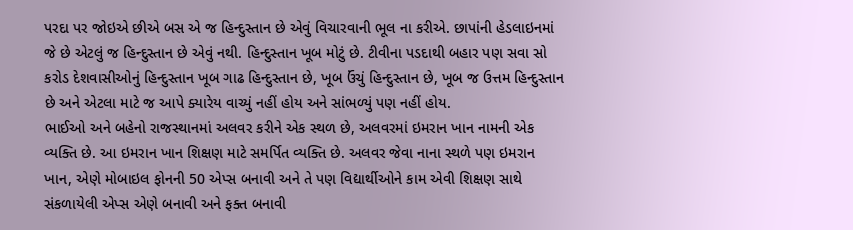પરદા પર જોઇએ છીએ બસ એ જ હિન્દુસ્તાન છે એવું વિચારવાની ભૂલ ના કરીએ. છાપાંની હેડલાઇનમાં જે છે એટલું જ હિન્દુસ્તાન છે એવું નથી. હિન્દુસ્તાન ખૂબ મોટું છે. ટીવીના પડદાથી બહાર પણ સવા સો કરોડ દેશવાસીઓનું હિન્દુસ્તાન ખૂબ ગાઢ હિન્દુસ્તાન છે, ખૂબ ઉંચું હિન્દુસ્તાન છે, ખૂબ જ ઉત્તમ હિન્દુસ્તાન છે અને એટલા માટે જ આપે ક્યારેય વાચ્યું નહીં હોય અને સાંભળ્યું પણ નહીં હોય.
ભાઈઓ અને બહેનો રાજસ્થાનમાં અલવર કરીને એક સ્થળ છે, અલવરમાં ઇમરાન ખાન નામની એક વ્યક્તિ છે. આ ઇમરાન ખાન શિક્ષણ માટે સમર્પિત વ્યક્તિ છે. અલવર જેવા નાના સ્થળે પણ ઇમરાન ખાન, એણે મોબાઇલ ફોનની 50 એપ્સ બનાવી અને તે પણ વિદ્યાર્થીઓને કામ એવી શિક્ષણ સાથે સંકળાયેલી એપ્સ એણે બનાવી અને ફક્ત બનાવી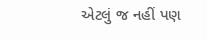એટલું જ નહીં પણ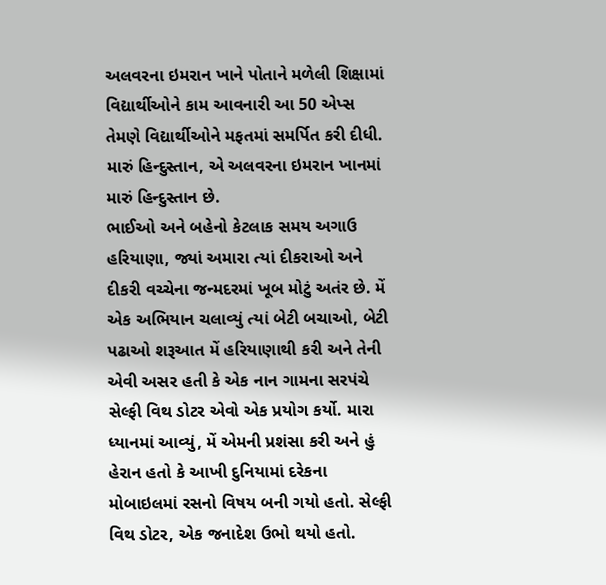અલવરના ઇમરાન ખાને પોતાને મળેલી શિક્ષામાં વિદ્યાર્થીઓને કામ આવનારી આ 50 એપ્સ તેમણે વિદ્યાર્થીઓને મફતમાં સમર્પિત કરી દીધી. મારું હિન્દુસ્તાન, એ અલવરના ઇમરાન ખાનમાં મારું હિન્દુસ્તાન છે.
ભાઈઓ અને બહેનો કેટલાક સમય અગાઉ હરિયાણા, જ્યાં અમારા ત્યાં દીકરાઓ અને દીકરી વચ્ચેના જન્મદરમાં ખૂબ મોટું અતંર છે. મેં એક અભિયાન ચલાવ્યું ત્યાં બેટી બચાઓ, બેટી પઢાઓ શરૂઆત મેં હરિયાણાથી કરી અને તેની એવી અસર હતી કે એક નાન ગામના સરપંચે સેલ્ફી વિથ ડોટર એવો એક પ્રયોગ કર્યો. મારા ધ્યાનમાં આવ્યું, મેં એમની પ્રશંસા કરી અને હું હેરાન હતો કે આખી દુનિયામાં દરેકના મોબાઇલમાં રસનો વિષય બની ગયો હતો. સેલ્ફી વિથ ડોટર, એક જનાદેશ ઉભો થયો હતો.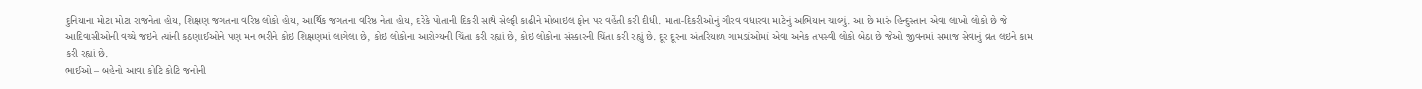દુનિયાના મોટા મોટા રાજનેતા હોય, શિક્ષણ જગતના વરિષ્ઠ લોકો હોય, આર્થિક જગતના વરિષ્ઠ નેતા હોય, દરેકે પોતાની દિકરી સાથે સેલ્ફી કાઢીને મોબાઇલ ફોન પર વહેંતી કરી દીધી. માતા-દિકરીઓનું ગૌરવ વધારવા માટેનું અભિયાન ચાલ્યું. આ છે મારું હિન્દુસ્તાન એવા લાખો લોકો છે જે આદિવાસીઓની વચ્ચે જઇને ત્યાંની કઠણાઈઓને પણ મન ભરીને કોઇ શિક્ષણમાં લાગેલા છે, કોઇ લોકોના આરોગ્યની ચિંતા કરી રહ્યાં છે, કોઇ લોકોના સંસ્કારની ચિંતા કરી રહ્યું છે. દૂર દૂરના અંતરિયાળ ગામડાંઓમાં એવા અનેક તપસ્વી લોકો બેઠા છે જેઓ જીવનમાં સમાજ સેવાનું વ્રત લઇને કામ કરી રહ્યાં છે.
ભાઈઓ – બહેનો આવા કોટિ કોટિ જનોની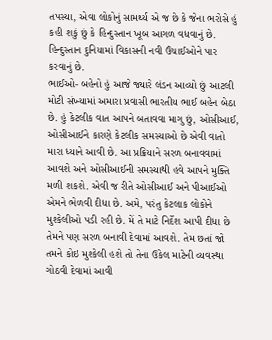તપસ્યા, એવા લોકોનું સામર્થ્ય એ જ છે કે જેના ભરોસે હું કહી શકું છું કે હિન્દુસ્તાન ખૂબ આગળ વધવાનું છે. હિન્દુસ્તાન દુનિયામાં વિકાસની નવી ઉંચાઈઓને પાર કરવાનું છે.
ભાઈઓ- બહેનો હું આજે જ્યારે લંડન આવ્યો છું આટલી મોટી સંખ્યામાં અમારા પ્રવાસી ભારતીય ભાઈ બહેન બેઠા છે. હું કેટલીક વાત આપને બતાવવા માગુ છું, ઓસીઆઈ, ઓસીઆઈને કારણે કેટલીક સમસ્યાઓ છે એવી વાતો મારા ધ્યાને આવી છે. આ પ્રક્રિયાને સરળ બનાવવામાં આવશે અને ઓસીઆઈની સમસ્યાથી હવે આપને મુક્તિ મળી શકશે. એવી જ રીતે ઓસીઆઈ અને પીઆઈઓ એમને ભેળવી દીધા છે. અમે, પરંતુ કેટલાક લોકોને મુશ્કેલીઓ પડી રહી છે. મેં તે માટે નિર્દેશ આપી દીધા છે તેમને પણ સરળ બનાવી દેવામાં આવશે. તેમ છતાં જો તમને કોઇ મુશ્કેલી હશે તો તેના ઉકેલ માટેની વ્યવસ્થા ગોઠવી દેવામાં આવી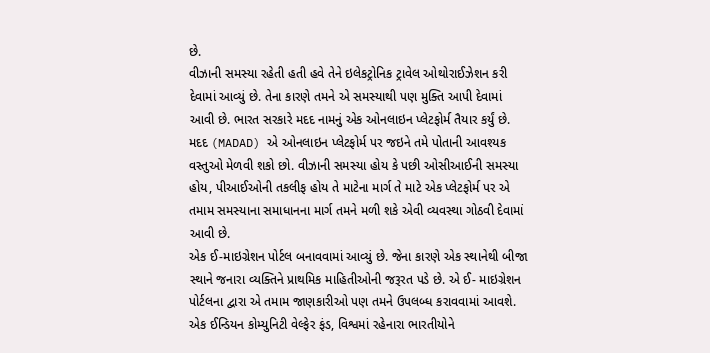છે.
વીઝાની સમસ્યા રહેતી હતી હવે તેને ઇલેકટ્રોનિક ટ્રાવેલ ઓથોરાઈઝેશન કરી દેવામાં આવ્યું છે. તેના કારણે તમને એ સમસ્યાથી પણ મુક્તિ આપી દેવામાં આવી છે. ભારત સરકારે મદદ નામનું એક ઓનલાઇન પ્લેટફોર્મ તૈયાર કર્યું છે. મદદ (MADAD) એ ઓનલાઇન પ્લેટફોર્મ પર જઇને તમે પોતાની આવશ્યક વસ્તુઓ મેળવી શકો છો. વીઝાની સમસ્યા હોય કે પછી ઓસીઆઈની સમસ્યા હોય, પીઆઈઓની તકલીફ હોય તે માટેના માર્ગ તે માટે એક પ્લેટફોર્મ પર એ તમામ સમસ્યાના સમાધાનના માર્ગ તમને મળી શકે એવી વ્યવસ્થા ગોઠવી દેવામાં આવી છે.
એક ઈ-માઇગ્રેશન પોર્ટલ બનાવવામાં આવ્યું છે. જેના કારણે એક સ્થાનેથી બીજા સ્થાને જનારા વ્યક્તિને પ્રાથમિક માહિતીઓની જરૂરત પડે છે. એ ઈ- માઇગ્રેશન પોર્ટલના દ્વારા એ તમામ જાણકારીઓ પણ તમને ઉપલબ્ધ કરાવવામાં આવશે.
એક ઈન્ડિયન કોમ્યુનિટી વેલ્ફેર ફંડ, વિશ્વમાં રહેનારા ભારતીયોને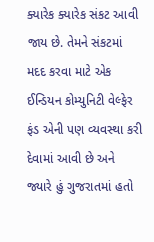ક્યારેક ક્યારેક સંકટ આવી જાય છે. તેમને સંકટમાં મદદ કરવા માટે એક ઈન્ડિયન કોમ્યુનિટી વેલ્ફેર ફંડ એની પણ વ્યવસ્થા કરી દેવામાં આવી છે અને જ્યારે હું ગુજરાતમાં હતો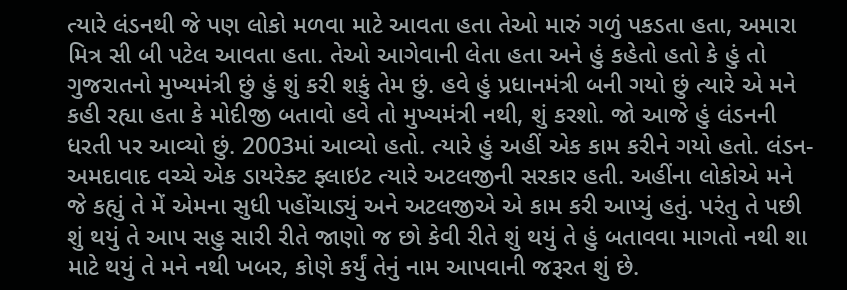ત્યારે લંડનથી જે પણ લોકો મળવા માટે આવતા હતા તેઓ મારું ગળું પકડતા હતા, અમારા મિત્ર સી બી પટેલ આવતા હતા. તેઓ આગેવાની લેતા હતા અને હું કહેતો હતો કે હું તો ગુજરાતનો મુખ્યમંત્રી છું હું શું કરી શકું તેમ છું. હવે હું પ્રધાનમંત્રી બની ગયો છું ત્યારે એ મને કહી રહ્યા હતા કે મોદીજી બતાવો હવે તો મુખ્યમંત્રી નથી, શું કરશો. જો આજે હું લંડનની ધરતી પર આવ્યો છું. 2003માં આવ્યો હતો. ત્યારે હું અહીં એક કામ કરીને ગયો હતો. લંડન-અમદાવાદ વચ્ચે એક ડાયરેક્ટ ફ્લાઇટ ત્યારે અટલજીની સરકાર હતી. અહીંના લોકોએ મને જે કહ્યું તે મેં એમના સુધી પહોંચાડ્યું અને અટલજીએ એ કામ કરી આપ્યું હતું. પરંતુ તે પછી શું થયું તે આપ સહુ સારી રીતે જાણો જ છો કેવી રીતે શું થયું તે હું બતાવવા માગતો નથી શા માટે થયું તે મને નથી ખબર, કોણે કર્યું તેનું નામ આપવાની જરૂરત શું છે.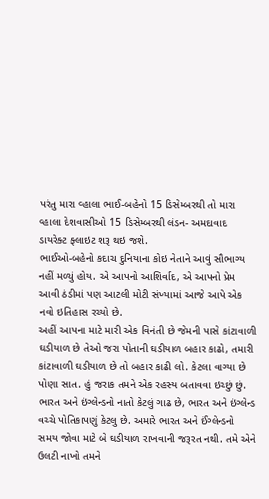પરંતુ મારા વ્હાલા ભાઈ-બહેનો 15 ડિસેમ્બરથી તો મારા વ્હાલા દેશવાસીઓ 15 ડિસેમ્બરથી લંડન- અમદાવાદ ડાયરેક્ટ ફ્લાઇટ શરૂ થઇ જશે.
ભાઈઓ-બહેનો કદાચ દુનિયાના કોઇ નેતાને આવું સૌભાગ્ય નહીં મળ્યું હોય. એ આપનો આશિર્વાદ, એ આપનો પ્રેમ આવી ઠંડીમાં પણ આટલી મોટી સંખ્યામાં આજે આપે એક નવો ઇતિહાસ રચ્યો છે.
અહીં આપના માટે મારી એક વિનંતી છે જેમની પાસે કાંટાવાળી ઘડીયાળ છે તેઓ જરા પોતાની ઘડીયાળ બહાર કાઢો, તમારી કાંટાવાળી ઘડીયાળ છે તો બહાર કાઢી લો. કેટલા વાગ્યા છે પોણા સાત. હું જરાક તમને એક રહસ્ય બતાવવા ઇચ્છું છું. ભારત અને ઇંગ્લેન્ડનો નાતો કેટલું ગાઢ છે, ભારત અને ઇંગ્લેન્ડ વચ્ચે પોતિકાપણું કેટલુ છે. અમારે ભારત અને ઈંગ્લેન્ડનો સમય જોવા માટે બે ઘડીયાળ રાખવાની જરૂરત નથી. તમે એને ઉલટી નાખો તમને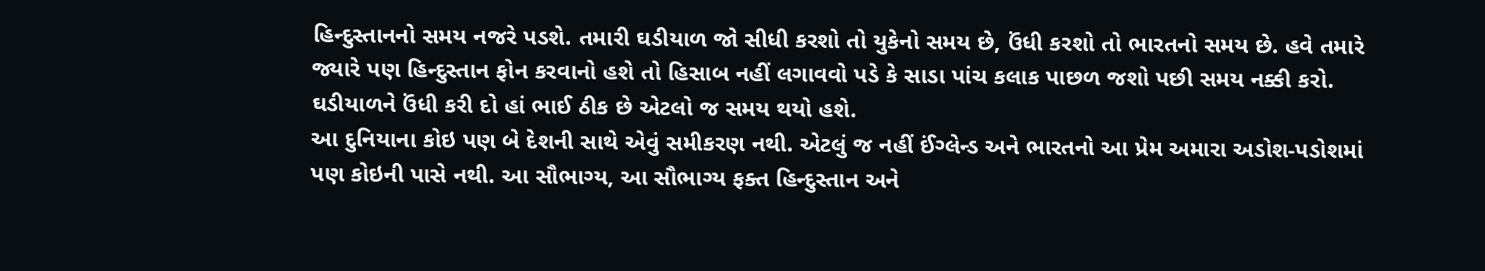હિન્દુસ્તાનનો સમય નજરે પડશે. તમારી ઘડીયાળ જો સીધી કરશો તો યુકેનો સમય છે, ઉંધી કરશો તો ભારતનો સમય છે. હવે તમારે જ્યારે પણ હિન્દુસ્તાન ફોન કરવાનો હશે તો હિસાબ નહીં લગાવવો પડે કે સાડા પાંચ કલાક પાછળ જશો પછી સમય નક્કી કરો. ઘડીયાળને ઉંધી કરી દો હાં ભાઈ ઠીક છે એટલો જ સમય થયો હશે.
આ દુનિયાના કોઇ પણ બે દેશની સાથે એવું સમીકરણ નથી. એટલું જ નહીં ઈંગ્લેન્ડ અને ભારતનો આ પ્રેમ અમારા અડોશ-પડોશમાં પણ કોઇની પાસે નથી. આ સૌભાગ્ય, આ સૌભાગ્ય ફક્ત હિન્દુસ્તાન અને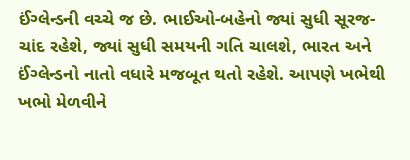ઈંગ્લેન્ડની વચ્ચે જ છે. ભાઈઓ-બહેનો જ્યાં સુધી સૂરજ-ચાંદ રહેશે, જ્યાં સુધી સમયની ગતિ ચાલશે, ભારત અને ઈંગ્લેન્ડનો નાતો વધારે મજબૂત થતો રહેશે. આપણે ખભેથી ખભો મેળવીને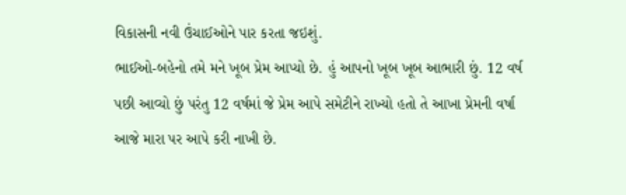વિકાસની નવી ઉંચાઈઓને પાર કરતા જઇશું.
ભાઈઓ-બહેનો તમે મને ખૂબ પ્રેમ આપ્યો છે. હું આપનો ખૂબ ખૂબ આભારી છું. 12 વર્ષ પછી આવ્યો છું પરંતુ 12 વર્ષમાં જે પ્રેમ આપે સમેટીને રાખ્યો હતો તે આખા પ્રેમની વર્ષા આજે મારા પર આપે કરી નાખી છે.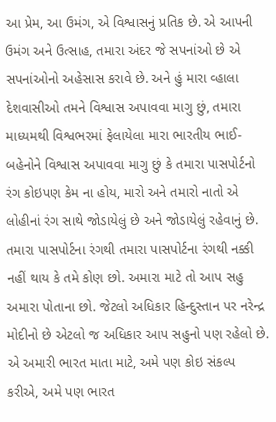આ પ્રેમ, આ ઉમંગ, એ વિશ્વાસનું પ્રતિક છે. એ આપની ઉમંગ અને ઉત્સાહ, તમારા અંદર જે સપનાંઓ છે એ સપનાંઓનો અહેસાસ કરાવે છે. અને હું મારા વ્હાલા દેશવાસીઓ તમને વિશ્વાસ અપાવવા માગુ છું, તમારા માધ્યમથી વિશ્વભરમાં ફેલાયેલા મારા ભારતીય ભાઈ-બહેનોને વિશ્વાસ અપાવવા માગુ છું કે તમારા પાસપોર્ટનો રંગ કોઇપણ કેમ ના હોય, મારો અને તમારો નાતો એ લોહીનાં રંગ સાથે જોડાયેલું છે અને જોડાયેલું રહેવાનું છે. તમારા પાસપોર્ટના રંગથી તમારા પાસપોર્ટના રંગથી નક્કી નહીં થાય કે તમે કોણ છો. અમારા માટે તો આપ સહુ અમારા પોતાના છો. જેટલો અધિકાર હિન્દુસ્તાન પર નરેન્દ્ર મોદીનો છે એટલો જ અધિકાર આપ સહુનો પણ રહેલો છે. એ અમારી ભારત માતા માટે, અમે પણ કોઇ સંકલ્પ કરીએ, અમે પણ ભારત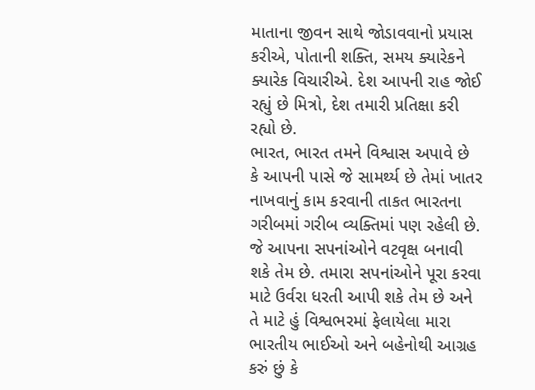માતાના જીવન સાથે જોડાવવાનો પ્રયાસ કરીએ, પોતાની શક્તિ, સમય ક્યારેકને ક્યારેક વિચારીએ. દેશ આપની રાહ જોઈ રહ્યું છે મિત્રો, દેશ તમારી પ્રતિક્ષા કરી રહ્યો છે.
ભારત, ભારત તમને વિશ્વાસ અપાવે છે કે આપની પાસે જે સામર્થ્ય છે તેમાં ખાતર નાખવાનું કામ કરવાની તાકત ભારતના ગરીબમાં ગરીબ વ્યક્તિમાં પણ રહેલી છે. જે આપના સપનાંઓને વટવૃક્ષ બનાવી શકે તેમ છે. તમારા સપનાંઓને પૂરા કરવા માટે ઉર્વરા ધરતી આપી શકે તેમ છે અને તે માટે હું વિશ્વભરમાં ફેલાયેલા મારા ભારતીય ભાઈઓ અને બહેનોથી આગ્રહ કરું છું કે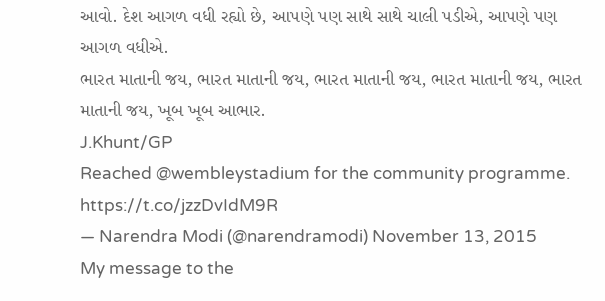આવો. દેશ આગળ વધી રહ્યો છે, આપણે પણ સાથે સાથે ચાલી પડીએ, આપણે પણ આગળ વધીએ.
ભારત માતાની જય, ભારત માતાની જય, ભારત માતાની જય, ભારત માતાની જય, ભારત માતાની જય, ખૂબ ખૂબ આભાર.
J.Khunt/GP
Reached @wembleystadium for the community programme. https://t.co/jzzDvIdM9R
— Narendra Modi (@narendramodi) November 13, 2015
My message to the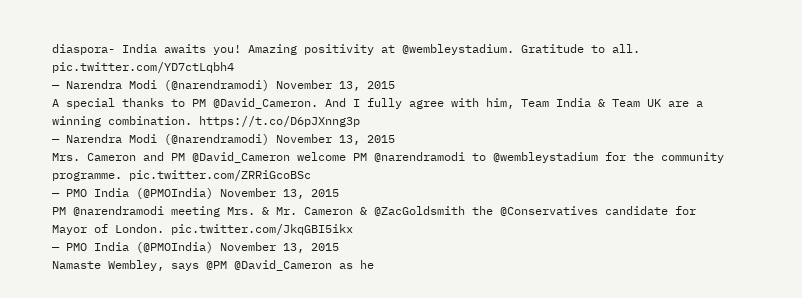diaspora- India awaits you! Amazing positivity at @wembleystadium. Gratitude to all. pic.twitter.com/YD7ctLqbh4
— Narendra Modi (@narendramodi) November 13, 2015
A special thanks to PM @David_Cameron. And I fully agree with him, Team India & Team UK are a winning combination. https://t.co/D6pJXnng3p
— Narendra Modi (@narendramodi) November 13, 2015
Mrs. Cameron and PM @David_Cameron welcome PM @narendramodi to @wembleystadium for the community programme. pic.twitter.com/ZRRiGcoBSc
— PMO India (@PMOIndia) November 13, 2015
PM @narendramodi meeting Mrs. & Mr. Cameron & @ZacGoldsmith the @Conservatives candidate for Mayor of London. pic.twitter.com/JkqGBI5ikx
— PMO India (@PMOIndia) November 13, 2015
Namaste Wembley, says @PM @David_Cameron as he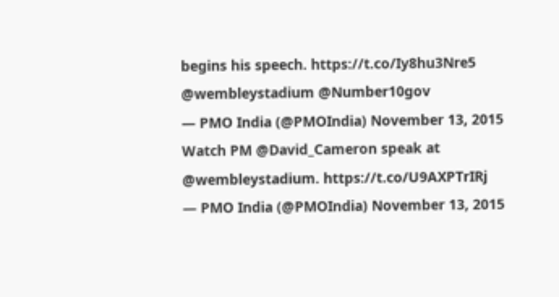begins his speech. https://t.co/Iy8hu3Nre5 @wembleystadium @Number10gov
— PMO India (@PMOIndia) November 13, 2015
Watch PM @David_Cameron speak at @wembleystadium. https://t.co/U9AXPTrIRj
— PMO India (@PMOIndia) November 13, 2015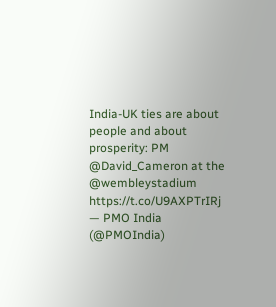India-UK ties are about people and about prosperity: PM @David_Cameron at the @wembleystadium https://t.co/U9AXPTrIRj
— PMO India (@PMOIndia)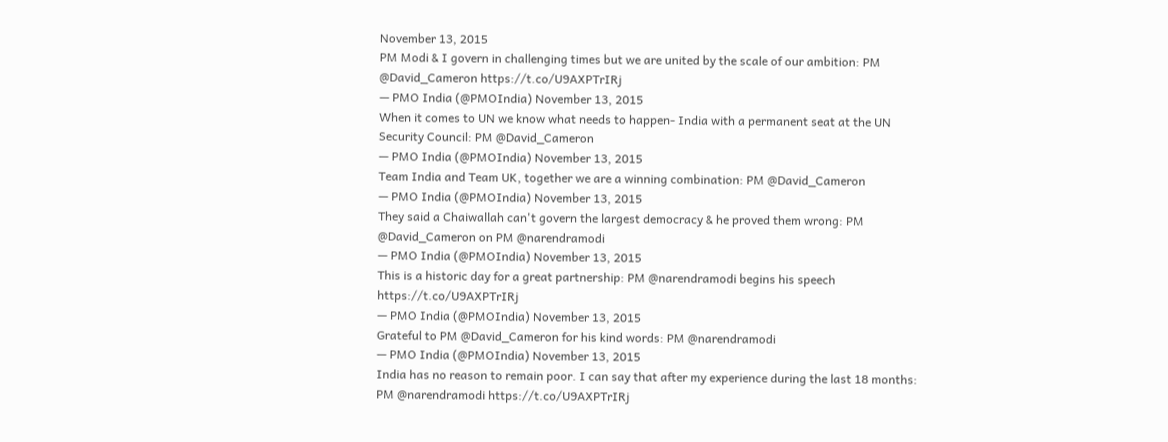November 13, 2015
PM Modi & I govern in challenging times but we are united by the scale of our ambition: PM @David_Cameron https://t.co/U9AXPTrIRj
— PMO India (@PMOIndia) November 13, 2015
When it comes to UN we know what needs to happen- India with a permanent seat at the UN Security Council: PM @David_Cameron
— PMO India (@PMOIndia) November 13, 2015
Team India and Team UK, together we are a winning combination: PM @David_Cameron
— PMO India (@PMOIndia) November 13, 2015
They said a Chaiwallah can't govern the largest democracy & he proved them wrong: PM @David_Cameron on PM @narendramodi
— PMO India (@PMOIndia) November 13, 2015
This is a historic day for a great partnership: PM @narendramodi begins his speech https://t.co/U9AXPTrIRj
— PMO India (@PMOIndia) November 13, 2015
Grateful to PM @David_Cameron for his kind words: PM @narendramodi
— PMO India (@PMOIndia) November 13, 2015
India has no reason to remain poor. I can say that after my experience during the last 18 months: PM @narendramodi https://t.co/U9AXPTrIRj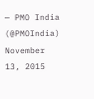— PMO India (@PMOIndia) November 13, 2015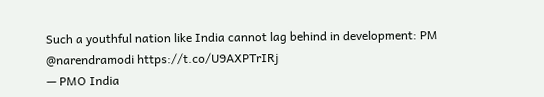Such a youthful nation like India cannot lag behind in development: PM @narendramodi https://t.co/U9AXPTrIRj
— PMO India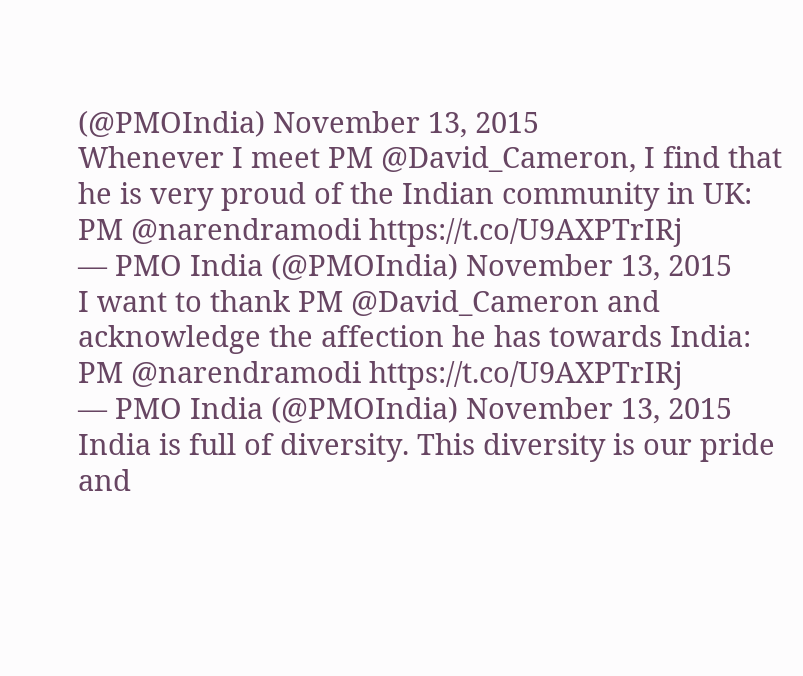(@PMOIndia) November 13, 2015
Whenever I meet PM @David_Cameron, I find that he is very proud of the Indian community in UK: PM @narendramodi https://t.co/U9AXPTrIRj
— PMO India (@PMOIndia) November 13, 2015
I want to thank PM @David_Cameron and acknowledge the affection he has towards India: PM @narendramodi https://t.co/U9AXPTrIRj
— PMO India (@PMOIndia) November 13, 2015
India is full of diversity. This diversity is our pride and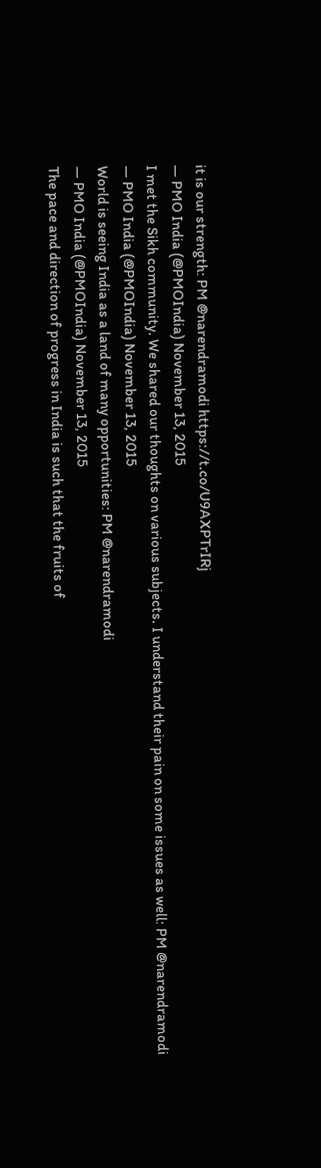it is our strength: PM @narendramodi https://t.co/U9AXPTrIRj
— PMO India (@PMOIndia) November 13, 2015
I met the Sikh community. We shared our thoughts on various subjects. I understand their pain on some issues as well: PM @narendramodi
— PMO India (@PMOIndia) November 13, 2015
World is seeing India as a land of many opportunities: PM @narendramodi
— PMO India (@PMOIndia) November 13, 2015
The pace and direction of progress in India is such that the fruits of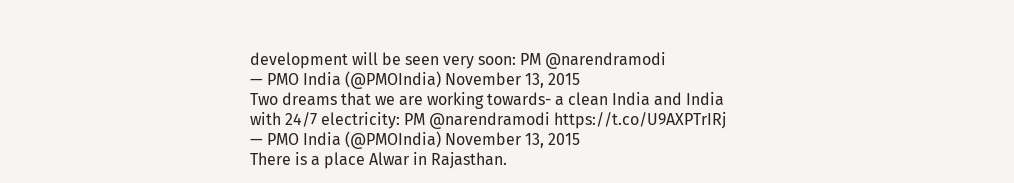development will be seen very soon: PM @narendramodi
— PMO India (@PMOIndia) November 13, 2015
Two dreams that we are working towards- a clean India and India with 24/7 electricity: PM @narendramodi https://t.co/U9AXPTrIRj
— PMO India (@PMOIndia) November 13, 2015
There is a place Alwar in Rajasthan.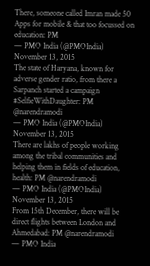There, someone called Imran made 50 Apps for mobile & that too focussed on education: PM
— PMO India (@PMOIndia) November 13, 2015
The state of Haryana, known for adverse gender ratio, from there a Sarpanch started a campaign #SelfieWithDaughter: PM @narendramodi
— PMO India (@PMOIndia) November 13, 2015
There are lakhs of people working among the tribal communities and helping them in fields of education, health: PM @narendramodi
— PMO India (@PMOIndia) November 13, 2015
From 15th December, there will be direct flights between London and Ahmedabad: PM @narendramodi
— PMO India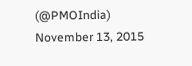(@PMOIndia) November 13, 2015